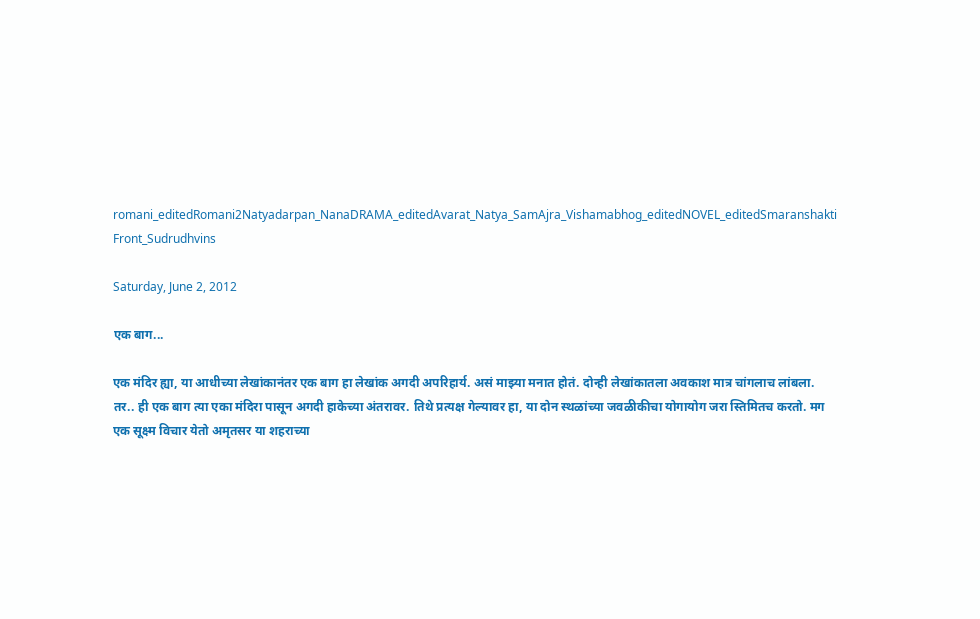romani_editedRomani2Natyadarpan_NanaDRAMA_editedAvarat_Natya_SamAjra_Vishamabhog_editedNOVEL_editedSmaranshakti Front_Sudrudhvins

Saturday, June 2, 2012

एक बाग...

एक मंदिर ह्या, या आधीच्या लेखांकानंतर एक बाग हा लेखांक अगदी अपरिहार्य. असं माझ्या मनात होतं. दोन्ही लेखांकातला अवकाश मात्र चांगलाच लांबला. तर.. ही एक बाग त्या एका मंदिरा पासून अगदी हाकेच्या अंतरावर. तिथे प्रत्यक्ष गेल्यावर हा, या दोन स्थळांच्या जवळीकीचा योगायोग जरा स्तिमितच करतो. मग एक सूक्ष्म विचार येतो अमृतसर या शहराच्या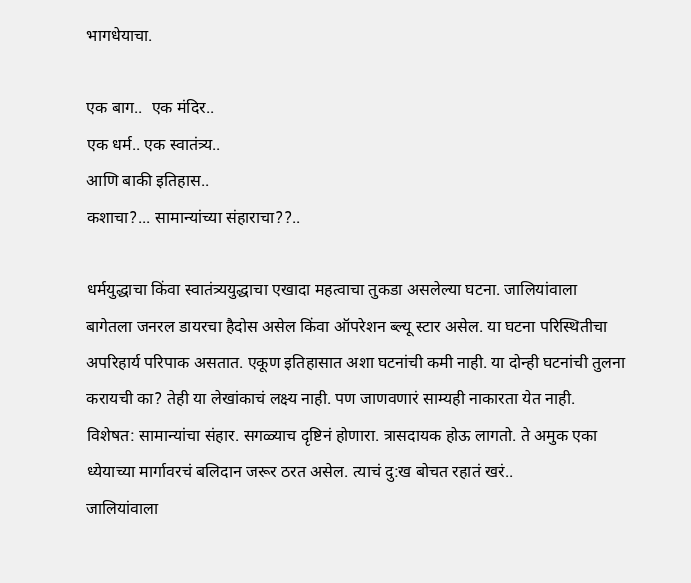भागधेयाचा.

एक बाग..  एक मंदिर..
एक धर्म.. एक स्वातंत्र्य..
आणि बाकी इतिहास..
कशाचा?... सामान्यांच्या संहाराचा??..

धर्मयुद्धाचा किंवा स्वातंत्र्ययुद्धाचा एखादा महत्वाचा तुकडा असलेल्या घटना. जालियांवाला बागेतला जनरल डायरचा हैदोस असेल किंवा ऑपरेशन ब्ल्यू स्टार असेल. या घटना परिस्थितीचा अपरिहार्य परिपाक असतात. एकूण इतिहासात अशा घटनांची कमी नाही. या दोन्ही घटनांची तुलना करायची का? तेही या लेखांकाचं लक्ष्य नाही. पण जाणवणारं साम्यही नाकारता येत नाही. विशेषत: सामान्यांचा संहार. सगळ्याच दृष्टिनं होणारा. त्रासदायक होऊ लागतो. ते अमुक एका ध्येयाच्या मार्गावरचं बलिदान जरूर ठरत असेल. त्याचं दु:ख बोचत रहातं खरं..
जालियांवाला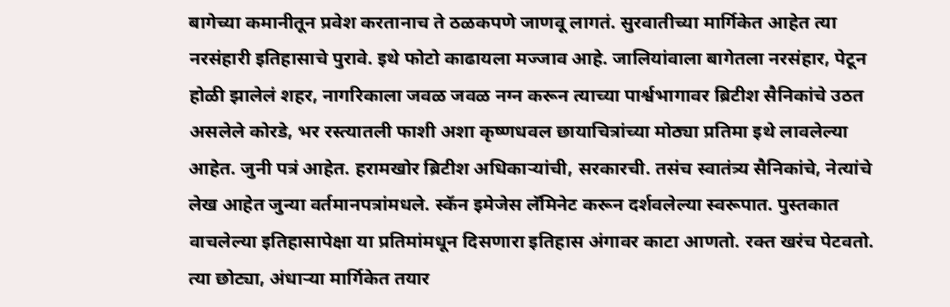बागेच्या कमानीतून प्रवेश करतानाच ते ठळकपणे जाणवू लागतं. सुरवातीच्या मार्गिकेत आहेत त्या नरसंहारी इतिहासाचे पुरावे. इथे फोटो काढायला मज्जाव आहे. जालियांवाला बागेतला नरसंहार, पेटून होळी झालेलं शहर, नागरिकाला जवळ जवळ नग्न करून त्याच्या पार्श्वभागावर ब्रिटीश सैनिकांचे उठत असलेले कोरडे, भर रस्त्यातली फाशी अशा कृष्णधवल छायाचित्रांच्या मोठ्या प्रतिमा इथे लावलेल्या आहेत. जुनी पत्रं आहेत. हरामखोर ब्रिटीश अधिकार्‍यांची, सरकारची. तसंच स्वातंत्र्य सैनिकांचे, नेत्यांचे लेख आहेत जुन्या वर्तमानपत्रांमधले. स्कॅन इमेजेस लॅमिनेट करून दर्शवलेल्या स्वरूपात. पुस्तकात वाचलेल्या इतिहासापेक्षा या प्रतिमांमधून दिसणारा इतिहास अंगावर काटा आणतो. रक्त खरंच पेटवतो. त्या छोट्या, अंधार्‍या मार्गिकेत तयार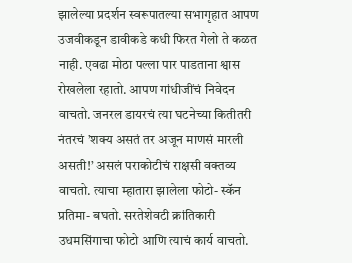झालेल्या प्रदर्शन स्वरूपातल्या सभागृहात आपण उजवीकडून डावीकडे कधी फिरत गेलो ते कळत नाही. एवढा मोठा पल्ला पार पाडताना श्वास रोखलेला रहातो. आपण गांधीजींचं निवेदन वाचतो. जनरल डायरचं त्या घटनेच्या कितीतरी नंतरचं ’शक्य असतं तर अजून माणसं मारली असती!’ असलं पराकोटीचं राक्षसी वक्तव्य वाचतो. त्याचा म्हातारा झालेला फोटो- स्कॅन प्रतिमा- बघतो. सरतेशेवटी क्रांतिकारी उधमसिंगाचा फोटो आणि त्याचं कार्य वाचतो.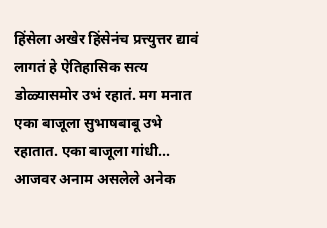हिंसेला अखेर हिंसेनंच प्रत्त्युत्तर द्यावं लागतं हे ऐतिहासिक सत्य डोळ्यासमोर उभं रहातं. मग मनात एका बाजूला सुभाषबाबू उभे रहातात. एका बाजूला गांधी...
आजवर अनाम असलेले अनेक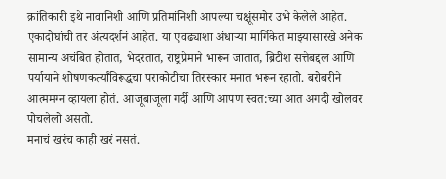क्रांतिकारी इथे नावानिशी आणि प्रतिमांनिशी आपल्या चक्षूंसमोर उभे केलेले आहेत. एकादोघांची तर अंत्यदर्शनं आहेत. या एवढ्याशा अंधार्‍या मार्गिकेत माझ्यासारखे अनेक सामान्य अचंबित होतात, भेदरतात, राष्ट्रप्रेमाने भारून जातात, ब्रिटीश सत्तेबद्दल आणि पर्यायाने शोषणकर्त्यांविरूद्धचा पराकोटीचा तिरस्कार मनात भरून रहातो. बरोबरीने आत्ममग्न व्हायला होतं. आजूबाजूला गर्दी आणि आपण स्वत:च्या आत अगदी खोलवर पोचलेलो असतो.
मनाचं खरंच काही खरं नसतं.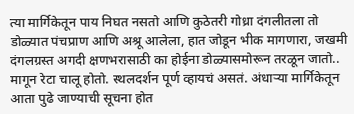त्या मार्गिकेतून पाय निघत नसतो आणि कुठेतरी गोध्रा दंगलीतला तो डोळ्यात पंचप्राण आणि अश्रू आलेला, हात जोडून भीक मागणारा, जखमी दंगलग्रस्त अगदी क्षणभरासाठी का होईना डोळ्यासमोरून तरळून जातो..
मागून रेटा चालू होतो. स्थलदर्शन पूर्ण व्हायचं असतं. अंधार्‍या मार्गिकेतून आता पुढे जाण्याची सूचना होत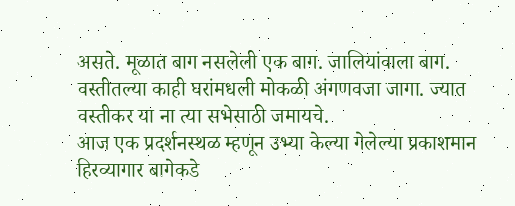असते. मूळात बाग नसलेली एक बाग. जालियांवाला बाग. वस्तीतल्या काही घरांमधली मोकळी अंगणवजा जागा. ज्यात वस्तीकर या ना त्या सभेसाठी जमायचे.
आज एक प्रदर्शनस्थळ म्हणून उभ्या केल्या गेलेल्या प्रकाशमान हिरव्यागार बागेकडे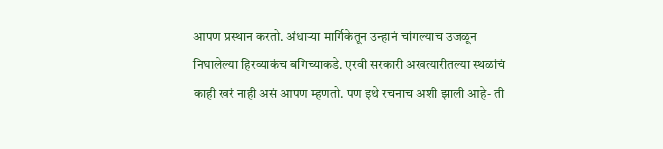आपण प्रस्थान करतो. अंधार्‍या मार्गिकेतून उन्हानं चांगल्याच उजळून निघालेल्या हिरव्याकंच बगिच्याकडे. एरवी सरकारी अखत्यारीतल्या स्थळांचं काही खरं नाही असं आपण म्हणतो. पण इथे रचनाच अशी झाली आहे- ती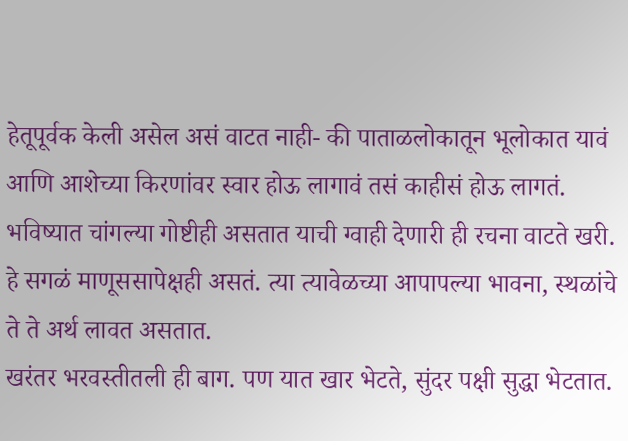हेतूपूर्वक केली असेल असं वाटत नाही- की पाताळलोकातून भूलोकात यावं आणि आशेच्या किरणांवर स्वार होऊ लागावं तसं काहीसं होऊ लागतं. भविष्यात चांगल्या गोष्टीही असतात याची ग्वाही देणारी ही रचना वाटते खरी. हे सगळं माणूससापेक्षही असतं. त्या त्यावेळच्या आपापल्या भावना, स्थळांचे ते ते अर्थ लावत असतात.
खरंतर भरवस्तीतली ही बाग. पण यात खार भेटते, सुंदर पक्षी सुद्धा भेटतात.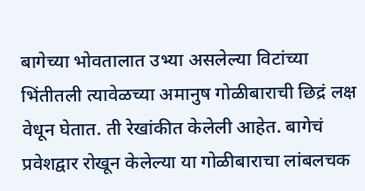बागेच्या भोवतालात उभ्या असलेल्या विटांच्या भिंतीतली त्यावेळच्या अमानुष गोळीबाराची छिद्रं लक्ष वेधून घेतात. ती रेखांकीत केलेली आहेत. बागेचं प्रवेशद्वार रोखून केलेल्या या गोळीबाराचा लांबलचक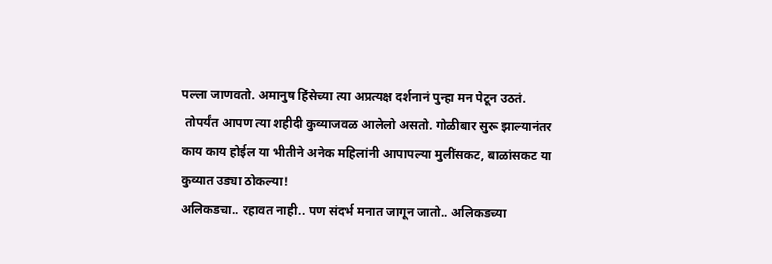पल्ला जाणवतो. अमानुष हिंसेच्या त्या अप्रत्यक्ष दर्शनानं पुन्हा मन पेटून उठतं.
 तोपर्यंत आपण त्या शहीदी कुव्याजवळ आलेलो असतो. गोळीबार सुरू झाल्यानंतर काय काय होईल या भीतीने अनेक महिलांनी आपापल्या मुलींसकट, बाळांसकट या कुव्यात उड्या ठोकल्या!
अलिकडचा.. रहावत नाही.. पण संदर्भ मनात जागून जातो.. अलिकडच्या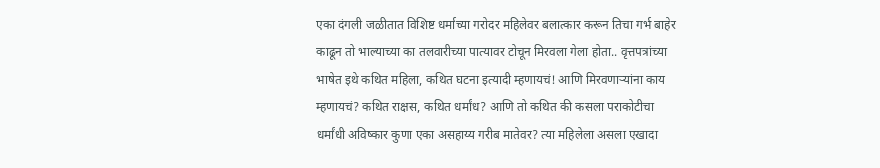एका दंगली जळीतात विशिष्ट धर्माच्या गरोदर महिलेवर बलात्कार करून तिचा गर्भ बाहेर काढून तो भाल्याच्या का तलवारीच्या पात्यावर टोचून मिरवला गेला होता.. वृत्तपत्रांच्या भाषेत इथे कथित महिला, कथित घटना इत्यादी म्हणायचं! आणि मिरवणार्‍यांना काय म्हणायचं? कथित राक्षस, कथित धर्मांध? आणि तो कथित की कसला पराकोटीचा धर्मांधी अविष्कार कुणा एका असहाय्य गरीब मातेवर? त्या महिलेला असला एखादा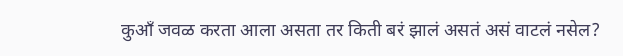कुऑं जवळ करता आला असता तर किती बरं झालं असतं असं वाटलं नसेल?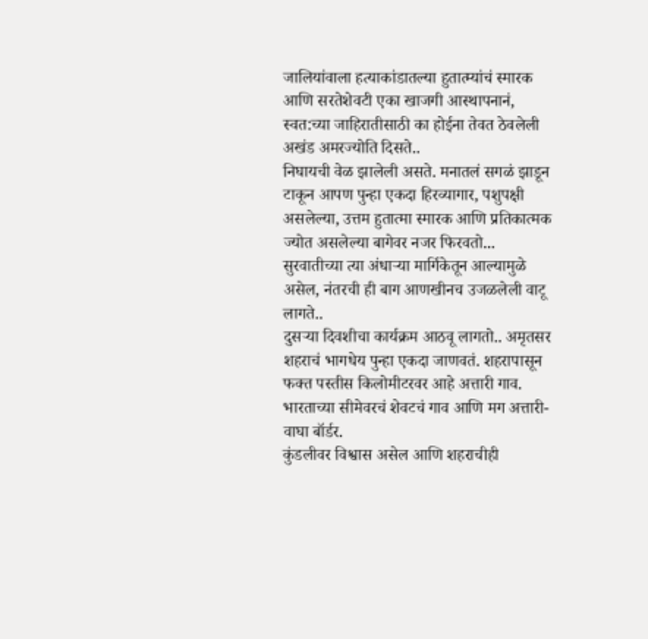जालियांवाला हत्याकांडातल्या हुतात्म्यांचं स्मारक आणि सरतेशेवटी एका खाजगी आस्थापनानं, स्वत:च्या जाहिरातीसाठी का होईना तेवत ठेवलेली अखंड अमरज्योति दिसते..
निघायची वेळ झालेली असते. मनातलं सगळं झाडून टाकून आपण पुन्हा एकदा हिरव्यागार, पशुपक्षी असलेल्या, उत्तम हुतात्मा स्मारक आणि प्रतिकात्मक ज्योत असलेल्या बागेवर नजर फिरवतो...
सुरवातीच्या त्या अंधार्‍या मार्गिकेतून आल्यामुळे असेल, नंतरची ही बाग आणखीनच उजळलेली वाटू लागते..
दुसर्‍या दिवशीचा कार्यक्रम आठवू लागतो.. अमृतसर शहराचं भागधेय पुन्हा एकदा जाणवतं. शहरापासून फक्त पस्तीस किलोमीटरवर आहे अत्तारी गाव. भारताच्या सीमेवरचं शेवटचं गाव आणि मग अत्तारी-वाघा बॉर्डर.
कुंडलीवर विश्वास असेल आणि शहराचीही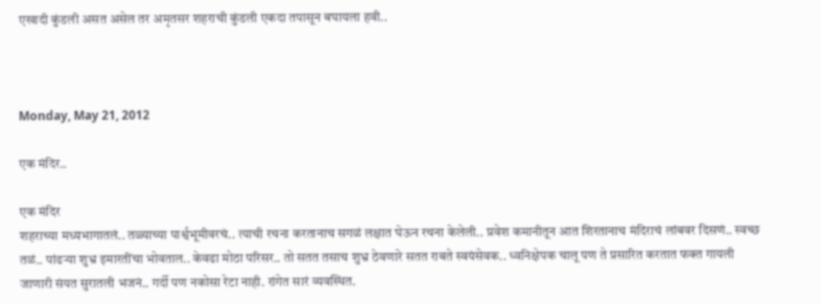एखादी कुंडली असत असेल तर अमृतसर शहराची कुंडली एकदा तपासून बघायला हवी..



Monday, May 21, 2012

एक मंदिर..

एक मंदिर
शहराच्या मध्यभागातलं.. तळ्याच्या पार्श्वभूमीवरचं.. त्याची रचना करतानाच सगळं लक्षात घेऊन रचना केलेली.. प्रवेश कमानीतून आत शिरतानाच मंदिराचं लांबवर दिसणं.. स्वच्छ तळं.. पांढर्‍या शुभ्र इमारतींचा भोवताल.. केवढा मोठा परिसर.. तो सतत तसाच शुभ्र ठेवणारे सतत राबते स्वयंसेवक.. ध्वनिक्षेपक चालू पण ते प्रसारित करतात फक्त गायली जाणारी संयत सुरातली भजनं.. गर्दी पण नकोसा रेटा नाही. रांगेत सारं व्यवस्थित.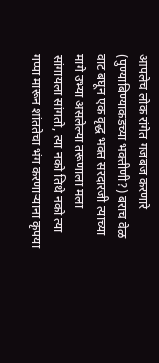आपलेच लोक रांगेत गजबज करणारे (पुण्याबिण्याकडच्या भक्तीणी?) बराच वेळ वाट बघून एक वृद्ध भक्त सरदारजी त्याच्या मागे उभ्या असलेल्या तरूणाला मला सांगायला सांगतो, त्या नको तिथे नको त्या गप्पा मारून शांततेचा भंग करणार्‍याना कृपया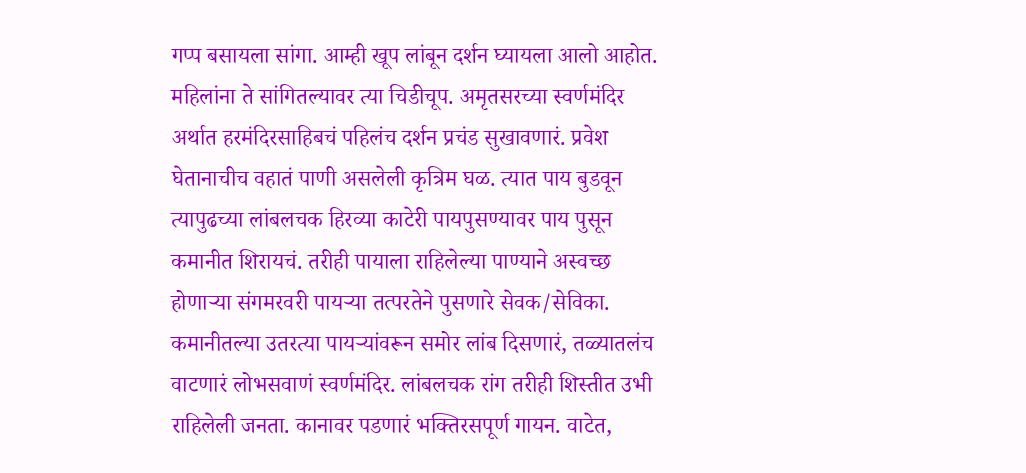गप्प बसायला सांगा. आम्ही खूप लांबून दर्शन घ्यायला आलो आहोत. महिलांना ते सांगितल्यावर त्या चिडीचूप. अमृतसरच्या स्वर्णमंदिर अर्थात हरमंदिरसाहिबचं पहिलंच दर्शन प्रचंड सुखावणारं. प्रवेश घेतानाचीच वहातं पाणी असलेली कृत्रिम घळ. त्यात पाय बुडवून त्यापुढच्या लांबलचक हिरव्या काटेरी पायपुसण्यावर पाय पुसून कमानीत शिरायचं. तरीही पायाला राहिलेल्या पाण्याने अस्वच्छ होणार्‍या संगमरवरी पायर्‍या तत्परतेने पुसणारे सेवक/सेविका. कमानीतल्या उतरत्या पायर्‍यांवरून समोर लांब दिसणारं, तळ्यातलंच वाटणारं लोभसवाणं स्वर्णमंदिर. लांबलचक रांग तरीही शिस्तीत उभी राहिलेली जनता. कानावर पडणारं भक्तिरसपूर्ण गायन. वाटेत,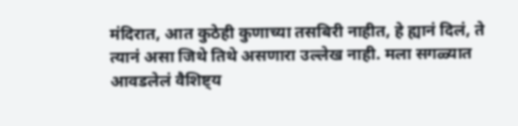मंदिरात, आत कुठेही कुणाच्या तसबिरी नाहीत, हे ह्यानं दिलं, ते त्यानं असा जिथे तिथे असणारा उल्लेख नाही. मला सगळ्यात आवडलेलं वैशिष्ट्य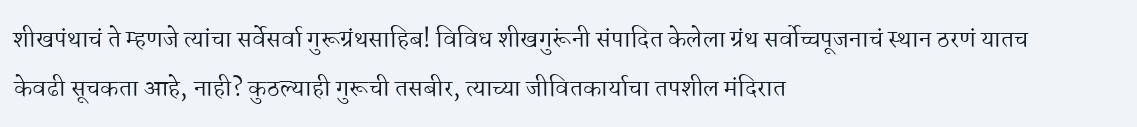शीखपंथाचं ते म्हणजे त्यांचा सर्वेसर्वा गुरूग्रंथसाहिब! विविध शीखगुरूंनी संपादित केलेला ग्रंथ सर्वोच्चपूजनाचं स्थान ठरणं यातच केवढी सूचकता आहे, नाही? कुठल्याही गुरूची तसबीर, त्याच्या जीवितकार्याचा तपशील मंदिरात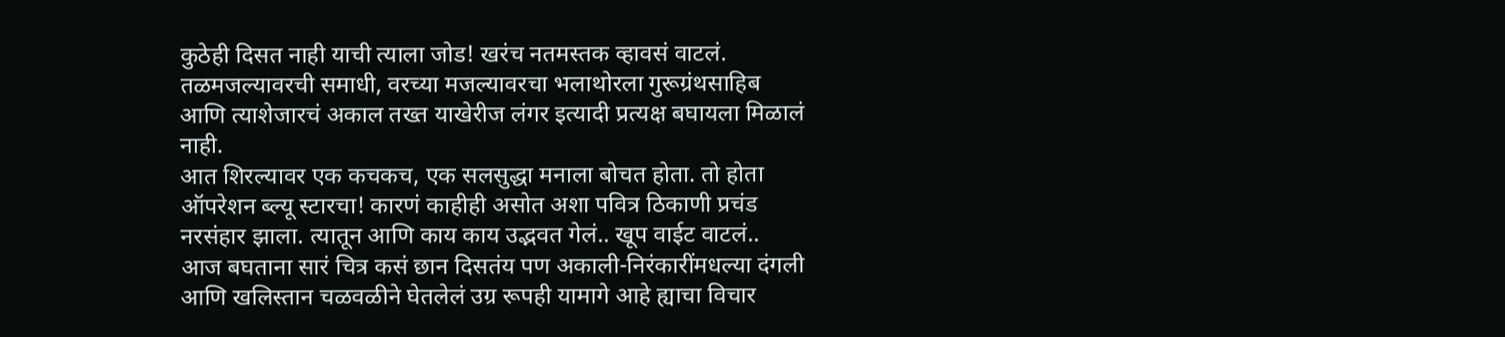कुठेही दिसत नाही याची त्याला जोड! खरंच नतमस्तक व्हावसं वाटलं. तळमजल्यावरची समाधी, वरच्या मजल्यावरचा भलाथोरला गुरूग्रंथसाहिब आणि त्याशेजारचं अकाल तख्त याखेरीज लंगर इत्यादी प्रत्यक्ष बघायला मिळालं नाही.
आत शिरल्यावर एक कचकच, एक सलसुद्धा मनाला बोचत होता. तो होता ऑपरेशन ब्ल्यू स्टारचा! कारणं काहीही असोत अशा पवित्र ठिकाणी प्रचंड नरसंहार झाला. त्यातून आणि काय काय उद्भवत गेलं.. खूप वाईट वाटलं..
आज बघताना सारं चित्र कसं छान दिसतंय पण अकाली-निरंकारींमधल्या दंगली आणि खलिस्तान चळवळीने घेतलेलं उग्र रूपही यामागे आहे ह्याचा विचार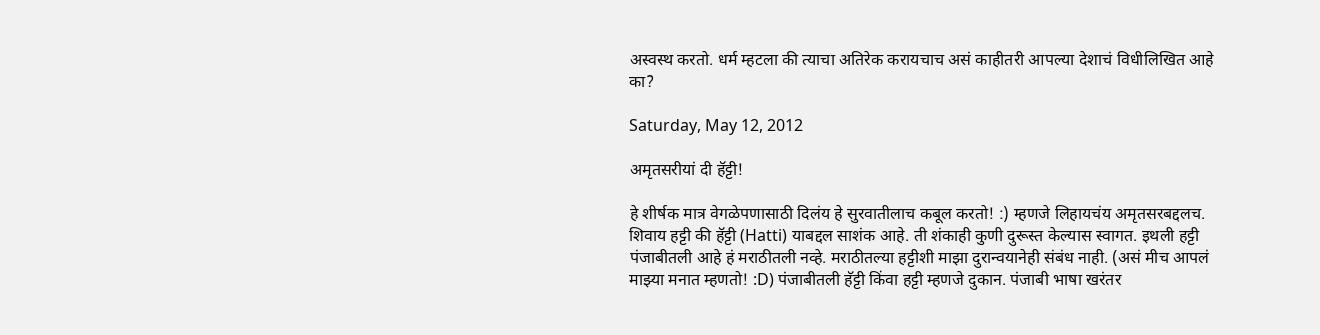अस्वस्थ करतो. धर्म म्हटला की त्याचा अतिरेक करायचाच असं काहीतरी आपल्या देशाचं विधीलिखित आहे का?

Saturday, May 12, 2012

अमृतसरीयां दी हॅट्टी!

हे शीर्षक मात्र वेगळेपणासाठी दिलंय हे सुरवातीलाच कबूल करतो! :) म्हणजे लिहायचंय अमृतसरबद्दलच. शिवाय हट्टी की हॅट्टी (Hatti) याबद्दल साशंक आहे. ती शंकाही कुणी दुरूस्त केल्यास स्वागत. इथली हट्टी पंजाबीतली आहे हं मराठीतली नव्हे. मराठीतल्या हट्टीशी माझा दुरान्वयानेही संबंध नाही. (असं मीच आपलं माझ्या मनात म्हणतो! :D) पंजाबीतली हॅट्टी किंवा हट्टी म्हणजे दुकान. पंजाबी भाषा खरंतर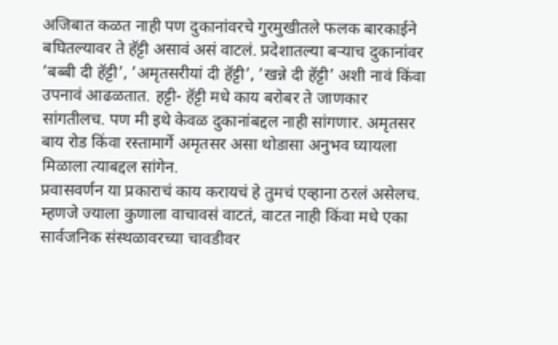अजिबात कळत नाही पण दुकानांवरचे गुरमुखीतले फलक बारकाईने बघितल्यावर ते हॅट्टी असावं असं वाटलं. प्रदेशातल्या बर्‍याच दुकानांवर ’बब्बी दी हॅट्टी’, ’अमृतसरीयां दी हॅट्टी’, ’खन्ने दी हॅट्टी’ अशी नावं किंवा उपनावं आढळतात. हट्टी- हॅट्टी मधे काय बरोबर ते जाणकार सांगतीलच. पण मी इथे केवळ दुकानांबद्दल नाही सांगणार. अमृतसर बाय रोड किंवा रस्तामार्गे अमृतसर असा थोडासा अनुभव घ्यायला मिळाला त्याबद्दल सांगेन.
प्रवासवर्णन या प्रकाराचं काय करायचं हे तुमचं एव्हाना ठरलं असेलच. म्हणजे ज्याला कुणाला वाचावसं वाटतं, वाटत नाही किंवा मधे एका सार्वजनिक संस्थळावरच्या चावडीवर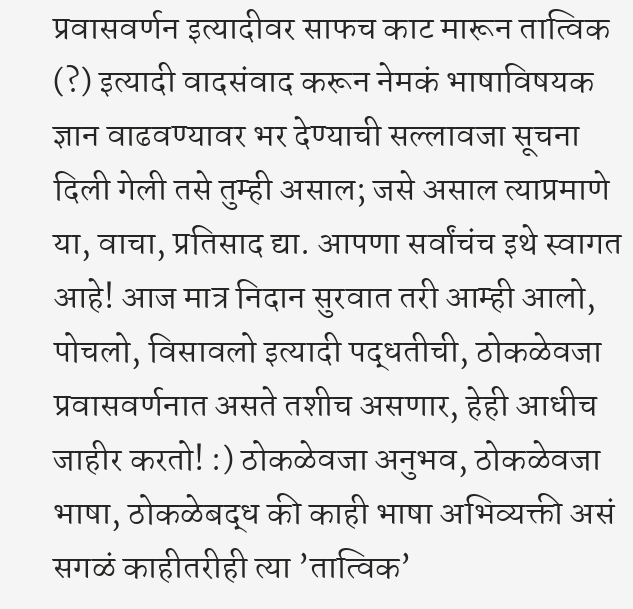प्रवासवर्णन इत्यादीवर साफच काट मारून तात्विक (?) इत्यादी वादसंवाद करून नेमकं भाषाविषयक ज्ञान वाढवण्यावर भर देण्याची सल्लावजा सूचना दिली गेली तसे तुम्ही असाल; जसे असाल त्याप्रमाणे या, वाचा, प्रतिसाद द्या. आपणा सर्वांचंच इथे स्वागत आहे! आज मात्र निदान सुरवात तरी आम्ही आलो, पोचलो, विसावलो इत्यादी पद्धतीची, ठोकळेवजा प्रवासवर्णनात असते तशीच असणार, हेही आधीच जाहीर करतो! :) ठोकळेवजा अनुभव, ठोकळेवजा भाषा, ठोकळेबद्ध की काही भाषा अभिव्यक्ती असं सगळं काहीतरीही त्या ’तात्विक’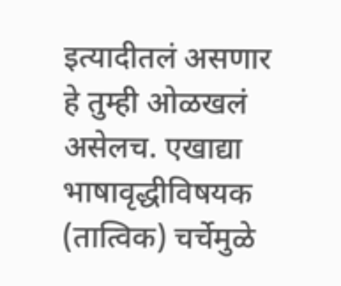इत्यादीतलं असणार हे तुम्ही ओळखलं असेलच. एखाद्या भाषावृद्धीविषयक (तात्विक) चर्चेमुळे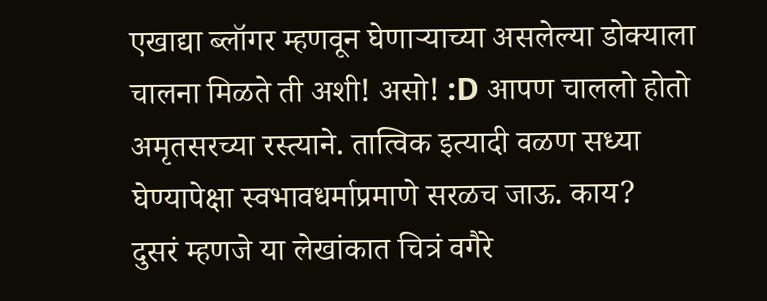एखाद्या ब्लॉगर म्हणवून घेणार्‍याच्या असलेल्या डोक्याला चालना मिळते ती अशी! असो! :D आपण चाललो होतो अमृतसरच्या रस्त्याने. तात्विक इत्यादी वळण सध्या घेण्यापेक्षा स्वभावधर्माप्रमाणे सरळच जाऊ. काय?
दुसरं म्हणजे या लेखांकात चित्रं वगैरे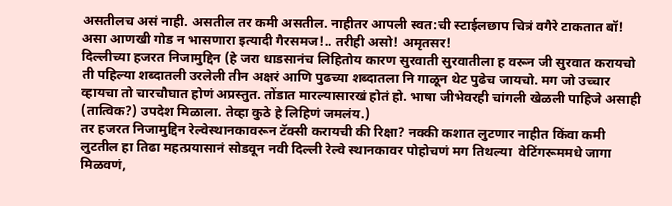असतीलच असं नाही. असतील तर कमी असतील. नाहीतर आपली स्वत:ची स्टाईलछाप चित्रं वगैरे टाकतात बॉ! असा आणखी गोड न भासणारा इत्यादी गैरसमज!.. तरीही असो! अमृतसर!
दिल्लीच्या हजरत निजामुद्दिन (हे जरा धाडसानंच लिहितोय कारण सुरवाती सुरवातीला ह वरून जी सुरवात करायचो ती पहिल्या शब्दातली उरलेली तीन अक्षरं आणि पुढच्या शब्दातला नि गाळून थेट पुढेच जायचो. मग जो उच्चार व्हायचा तो चारचौघात होणं अप्रस्तुत. तोंडात मारल्यासारखं होतं हो. भाषा जीभेवरही चांगली खेळली पाहिजे असाही (तात्विक?) उपदेश मिळाला. तेव्हा कुठे हे लिहिणं जमलंय.)
तर हजरत निजामुद्दिन रेल्वेस्थानकावरून टॅक्सी करायची की रिक्षा? नक्की कशात लुटणार नाहीत किंवा कमी लुटतील हा तिढा महत्प्रयासानं सोडवून नवी दिल्ली रेल्वे स्थानकावर पोहोचणं मग तिथल्या  वेटिंगरूममधे जागा मिळवणं,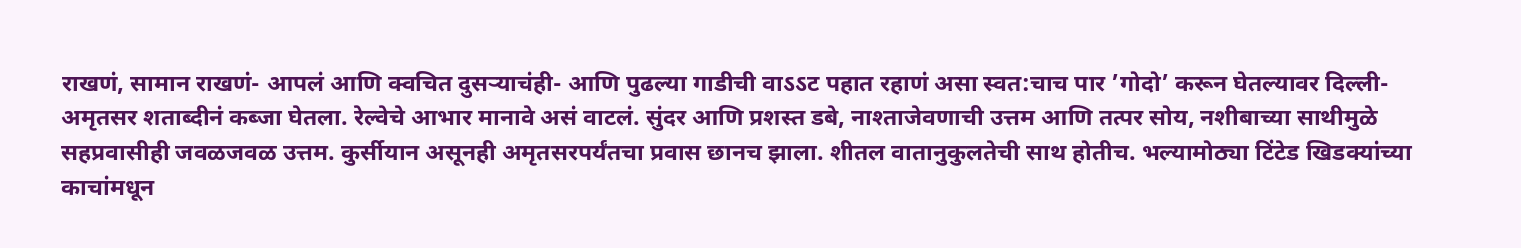राखणं, सामान राखणं- आपलं आणि क्वचित दुसर्‍याचंही- आणि पुढल्या गाडीची वाऽऽट पहात रहाणं असा स्वत:चाच पार ’गोदो’ करून घेतल्यावर दिल्ली-अमृतसर शताब्दीनं कब्जा घेतला. रेल्वेचे आभार मानावे असं वाटलं. सुंदर आणि प्रशस्त डबे, नाश्ताजेवणाची उत्तम आणि तत्पर सोय, नशीबाच्या साथीमुळे सहप्रवासीही जवळजवळ उत्तम. कुर्सीयान असूनही अमृतसरपर्यंतचा प्रवास छानच झाला. शीतल वातानुकुलतेची साथ होतीच. भल्यामोठ्या टिंटेड खिडक्यांच्या काचांमधून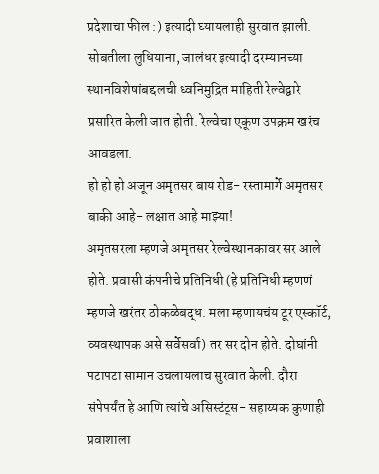प्रदेशाचा फील :) इत्यादी घ्यायलाही सुरवात झाली. सोबतीला लुधियाना, जालंधर इत्यादी दरम्यानच्या स्थानविशेषांबद्दलची ध्वनिमुद्रित माहिती रेल्वेद्वारे प्रसारित केली जात होती. रेल्वेचा एकूण उपक्रम खरंच आवडला.
हो हो हो अजून अमृतसर बाय रोड- रस्तामार्गे अमृतसर बाकी आहे- लक्षात आहे माझ्या!
अमृतसरला म्हणजे अमृतसर रेल्वेस्थानकावर सर आले होते. प्रवासी कंपनीचे प्रतिनिधी (हे प्रतिनिधी म्हणणं म्हणजे खरंतर ठोकळेबद्ध. मला म्हणायचंय टूर एस्कॉर्ट, व्यवस्थापक असे सर्वेसर्वा) तर सर दोन होते. दोघांनी पटापटा सामान उचलायलाच सुरवात केली. दौरा संपेपर्यंत हे आणि त्यांचे असिस्टंट्स- सहाय्यक कुणाही प्रवाशाला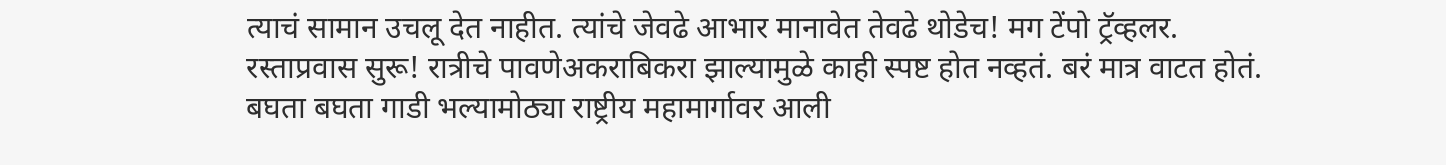त्याचं सामान उचलू देत नाहीत. त्यांचे जेवढे आभार मानावेत तेवढे थोडेच! मग टेंपो ट्रॅव्हलर. रस्ताप्रवास सुरू! रात्रीचे पावणेअकराबिकरा झाल्यामुळे काही स्पष्ट होत नव्हतं. बरं मात्र वाटत होतं. बघता बघता गाडी भल्यामोठ्या राष्ट्रीय महामार्गावर आली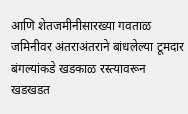आणि शेतजमीनीसारख्या गवताळ जमिनीवर अंतराअंतराने बांधलेल्या टूमदार बंगल्यांकडे खडकाळ रस्त्यावरून खडखडत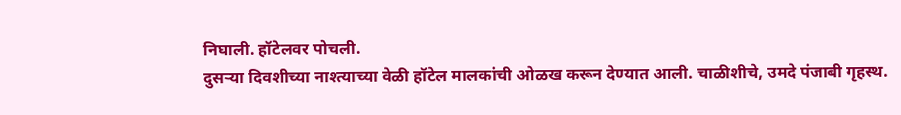निघाली. हॉटेलवर पोचली.
दुसर्‍या दिवशीच्या नाश्त्याच्या वेळी हॉटेल मालकांची ओळख करून देण्यात आली. चाळीशीचे, उमदे पंजाबी गृहस्थ.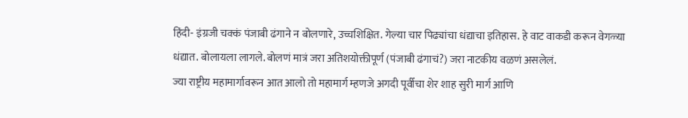हिंदी- इंग्रजी चक्कं पंजाबी ढंगाने न बोलणारे, उच्चशिक्षित. गेल्या चार पिढ्यांचा धंद्याचा इतिहास. हे वाट वाकडी करून वेगळ्या धंद्यात. बोलायला लागले. बोलणं मात्रं जरा अतिशयोक्तीपूर्ण (पंजाबी ढंगाचं?) जरा नाटकीय वळणं असलेलं.
ज्या राष्ट्रीय महामार्गावरून आत आलो तो महामार्ग म्हणजे अगदी पूर्वीचा शेर शाह सुरी मार्ग आणि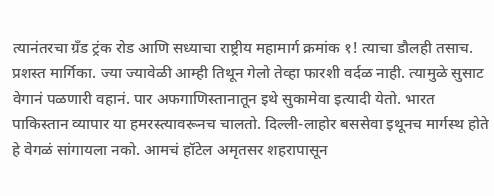त्यानंतरचा ग्रॅंड ट्रंक रोड आणि सध्याचा राष्ट्रीय महामार्ग क्रमांक १! त्याचा डौलही तसाच. प्रशस्त मार्गिका. ज्या ज्यावेळी आम्ही तिथून गेलो तेव्हा फारशी वर्दळ नाही. त्यामुळे सुसाट वेगानं पळणारी वहानं. पार अफगाणिस्तानातून इथे सुकामेवा इत्यादी येतो. भारत पाकिस्तान व्यापार या हमरस्त्यावरूनच चालतो. दिल्ली-लाहोर बससेवा इथूनच मार्गस्थ होते हे वेगळं सांगायला नको. आमचं हॉटेल अमृतसर शहरापासून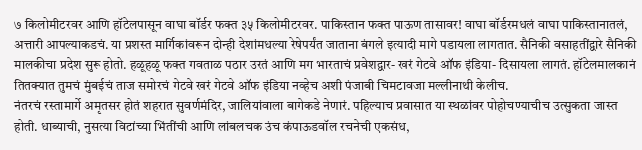७ किलोमीटरवर आणि हॉटेलपासून वाघा बॉर्डर फक्त ३५ किलोमीटरवर. पाकिस्तान फक्त पाऊण तासावर! वाघा बॉर्डरमधलं वाघा पाकिस्तानातलं, अत्तारी आपल्याकडचं. या प्रशस्त मार्गिकांवरून दोन्ही देशांमधल्या रेषेपर्यंत जाताना बंगले इत्यादी मागे पडायला लागतात. सैनिकी वसाहतींद्वारे सैनिकी मालकीचा प्रदेश सुरू होतो. हळूहळू फक्त गवताळ पठार उरतं आणि मग भारताचं प्रवेशद्वार- खरं गेटवे ऑफ इंडिया- दिसायला लागतं. हॉटेलमालकानं तितक्यात तुमचं मुंबईचं ताज समोरचं गेटवे खरं गेटवे ऑफ इंडिया नव्हेच अशी पंजाबी चिमटावजा मल्लीनाथी केलीच.
नंतरचं रस्तामार्गे अमृतसर होतं शहरात सुवर्णमंदिर, जालियांवाला बागेकडे नेणारं. पहिल्याच प्रवासात या स्थळांवर पोहोचण्याचीच उत्सुकता जास्त होती. धाब्याची, नुसत्या विटांच्या भिंतींची आणि लांबलचक उंच कंपाऊडवॉल रचनेची एकसंध,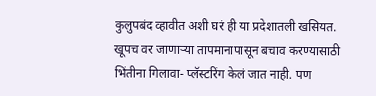कुलुपबंद व्हावीत अशी घरं ही या प्रदेशातली खसियत. खूपच वर जाणार्‍या तापमानापासून बचाव करण्यासाठी भिंतीना गिलावा- प्लॅस्टरिंग केलं जात नाही. पण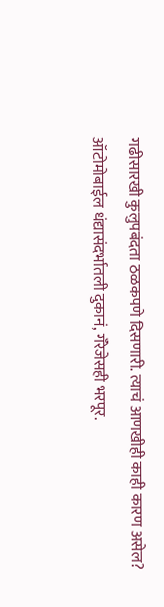गढीसारखी कुलुपबंदता ठळकपणे दिसणारी. त्याचं आणखीही काही कारण असेल?
ऑटोमोबाईल धंद्यासंदर्भातली दुकानं, गॅरेजेसही भरपूर.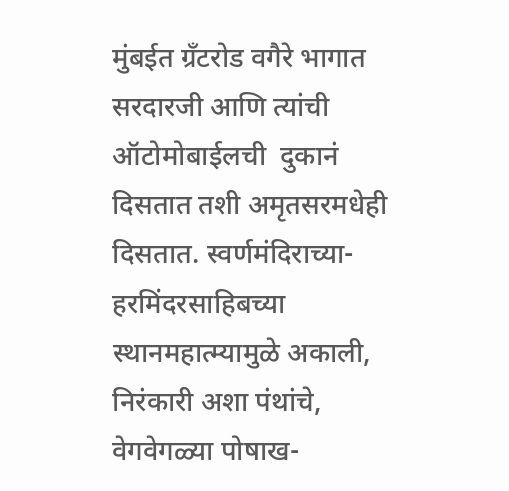मुंबईत ग्रॅंटरोड वगैरे भागात सरदारजी आणि त्यांची ऑटोमोबाईलची  दुकानं दिसतात तशी अमृतसरमधेही दिसतात. स्वर्णमंदिराच्या- हरमिंदरसाहिबच्या स्थानमहात्म्यामुळे अकाली, निरंकारी अशा पंथांचे, वेगवेगळ्या पोषाख-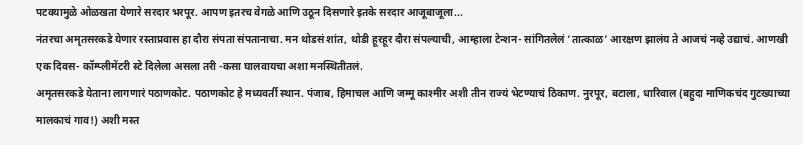पटक्यामुळे ओळखता येणारे सरदार भरपूर. आपण इतरच वेगळे आणि उठून दिसणारे इतके सरदार आजूबाजूला...
नंतरचा अमृतसरकडे येणार रस्ताप्रवास हा दौरा संपता संपतानाचा. मन थोडसं शांत, थोडी हूरहूर दौरा संपल्याची, आम्हाला टेन्शन- सांगितलेलं ’तात्काळ’ आरक्षण झालंय ते आजचं नव्हे उद्याचं. आणखी एक दिवस- कॉम्प्लीमेंटरी स्टे दिलेला असला तरी -कसा घालवायचा अशा मनस्थितीतलं.
अमृतसरकडे येताना लागणारं पठाणकोट. पठाणकोट हे मध्यवर्ती स्थान. पंजाब, हिमाचल आणि जम्मू काश्मीर अशी तीन राज्यं भेटण्याचं ठिकाण. नुरपूर, बटाला, धारिवाल (बहुदा माणिकचंद गुटख्याच्या मालकाचं गाव!) अशी मस्त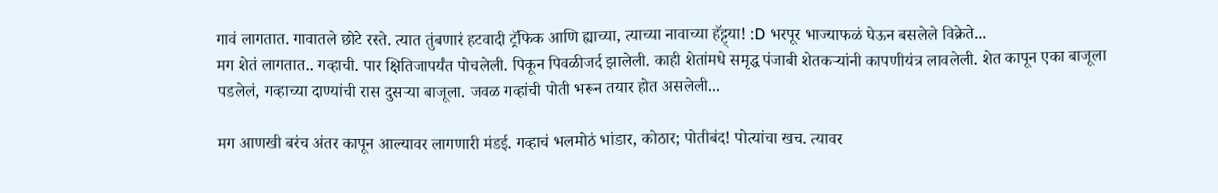गावं लागतात. गावातले छोटे रस्ते. त्यात तुंबणारं हटवादी ट्रॅफिक आणि ह्याच्या, त्याच्या नावाच्या हॅट्ट्या! :D भरपूर भाज्याफळं घेऊन बसलेले विक्रेते...
मग शेतं लागतात.. गव्हाची. पार क्षितिजापर्यंत पोचलेली. पिकून पिवळीजर्द झालेली. काही शेतांमधे समृद्ध पंजाबी शेतकर्‍यांनी कापणीयंत्र लावलेली. शेत कापून एका बाजूला पडलेलं, गव्हाच्या दाण्यांची रास दुसर्‍या बाजूला. जवळ गव्हांची पोती भरून तयार होत असलेली...

मग आणखी बरंच अंतर कापून आल्यावर लागणारी मंडई. गव्हाचं भलमोठं भांडार, कोठार; पोतीबंद! पोत्यांचा खच. त्यावर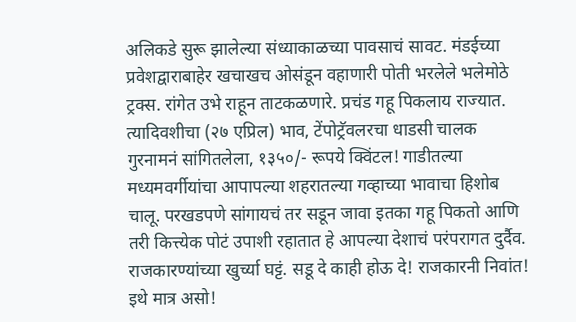अलिकडे सुरू झालेल्या संध्याकाळच्या पावसाचं सावट. मंडईच्या प्रवेशद्वाराबाहेर खचाखच ओसंडून वहाणारी पोती भरलेले भलेमोठे ट्रक्स. रांगेत उभे राहून ताटकळणारे. प्रचंड गहू पिकलाय राज्यात. त्यादिवशीचा (२७ एप्रिल) भाव, टेंपोट्रॅवलरचा धाडसी चालक गुरनामनं सांगितलेला, १३५०/- रूपये क्विंटल! गाडीतल्या मध्यमवर्गीयांचा आपापल्या शहरातल्या गव्हाच्या भावाचा हिशोब चालू. परखडपणे सांगायचं तर सडून जावा इतका गहू पिकतो आणि तरी कित्त्येक पोटं उपाशी रहातात हे आपल्या देशाचं परंपरागत दुर्दैव. राजकारण्यांच्या खुर्च्या घट्टं. सडू दे काही होऊ दे! राजकारनी निवांत!  इथे मात्र असो!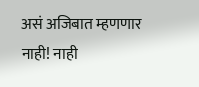असं अजिबात म्हणणार नाही! नाही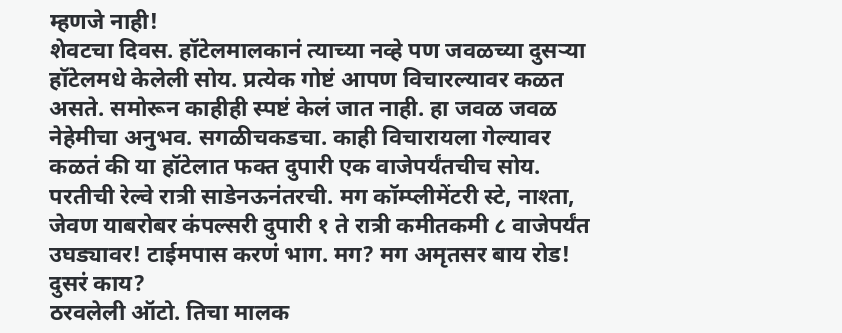म्हणजे नाही!
शेवटचा दिवस. हॉटेलमालकानं त्याच्या नव्हे पण जवळच्या दुसर्‍या हॉटेलमधे केलेली सोय. प्रत्येक गोष्टं आपण विचारल्यावर कळत असते. समोरून काहीही स्पष्टं केलं जात नाही. हा जवळ जवळ नेहेमीचा अनुभव. सगळीचकडचा. काही विचारायला गेल्यावर कळतं की या हॉटेलात फक्त दुपारी एक वाजेपर्यंतचीच सोय. परतीची रेल्वे रात्री साडेनऊनंतरची. मग कॉम्प्लीमेंटरी स्टे, नाश्ता, जेवण याबरोबर कंपल्सरी दुपारी १ ते रात्री कमीतकमी ८ वाजेपर्यंत उघड्यावर! टाईमपास करणं भाग. मग? मग अमृतसर बाय रोड! दुसरं काय?
ठरवलेली ऑटो. तिचा मालक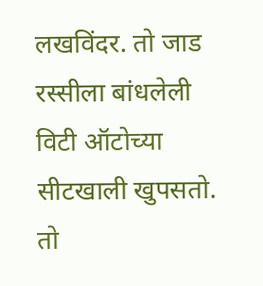लखविंदर. तो जाड रस्सीला बांधलेली विटी ऑटोच्या सीटखाली खुपसतो. तो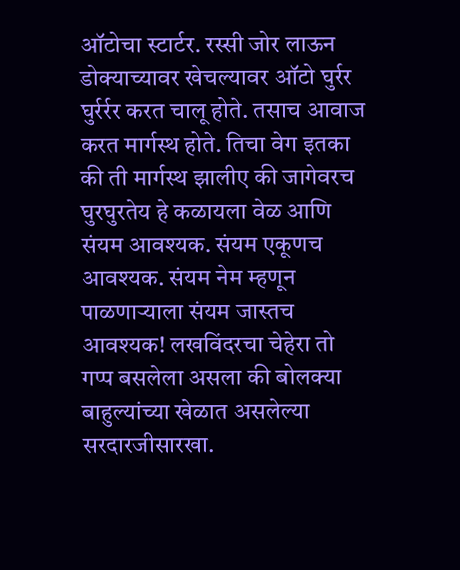ऑटोचा स्टार्टर. रस्सी जोर लाऊन डोक्याच्यावर खेचल्यावर ऑटो घुर्रर घुर्रर्रर करत चालू होते. तसाच आवाज करत मार्गस्थ होते. तिचा वेग इतका की ती मार्गस्थ झालीए की जागेवरच घुरघुरतेय हे कळायला वेळ आणि संयम आवश्यक. संयम एकूणच आवश्यक. संयम नेम म्हणून पाळणार्‍याला संयम जास्तच आवश्यक! लखविंदरचा चेहेरा तो गप्प बसलेला असला की बोलक्या बाहुल्यांच्या खेळात असलेल्या सरदारजीसारखा.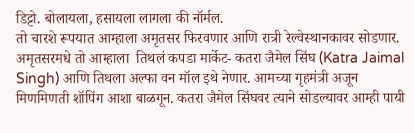डिट्टो. बोलायला, हसायला लागला की नॉर्मल.
तो चारशे रूपयात आम्हाला अमृतसर फिरवणार आणि रात्री रेल्वेस्थानकावर सोडणार. अमृतसरमधे तो आम्हाला  तिथलं कपडा मार्केट- कतरा जैमेल सिंघ (Katra Jaimal Singh) आणि तिथला अल्फा वन मॉल इथे नेणार. आमच्या गृहमंत्री अजून मिणमिणती शॉपिंग आशा बाळगून. कतरा जैमेल सिंघवर त्याने सोडल्यावर आम्ही पायी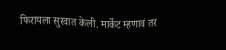फिरायला सुरवात केली. मार्केट म्हणावं तर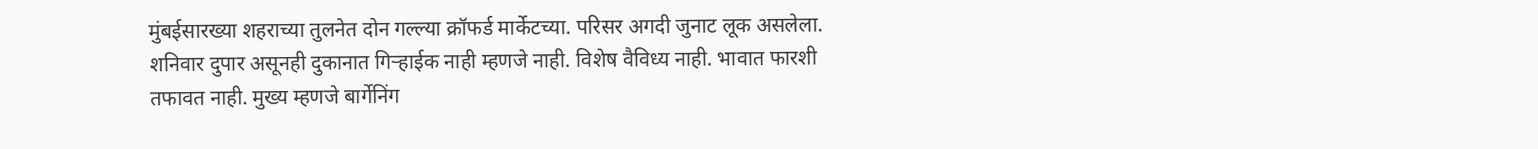मुंबईसारख्या शहराच्या तुलनेत दोन गल्ल्या क्रॉफर्ड मार्केटच्या. परिसर अगदी जुनाट लूक असलेला. शनिवार दुपार असूनही दुकानात गिर्‍हाईक नाही म्हणजे नाही. विशेष वैविध्य नाही. भावात फारशी तफावत नाही. मुख्य म्हणजे बार्गेनिंग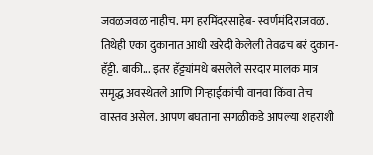जवळजवळ नाहीच. मग हरमिंदरसाहेब- स्वर्णमंदिराजवळ. तिथेही एका दुकानात आधी खरेदी केलेली तेवढच बरं दुकान- हॅट्टी. बाकी... इतर हॅट्ट्यांमधे बसलेले सरदार मालक मात्र समृद्ध अवस्थेतले आणि गिर्‍हाईकांची वानवा किंवा तेच वास्तव असेल. आपण बघताना सगळीकडे आपल्या शहराशी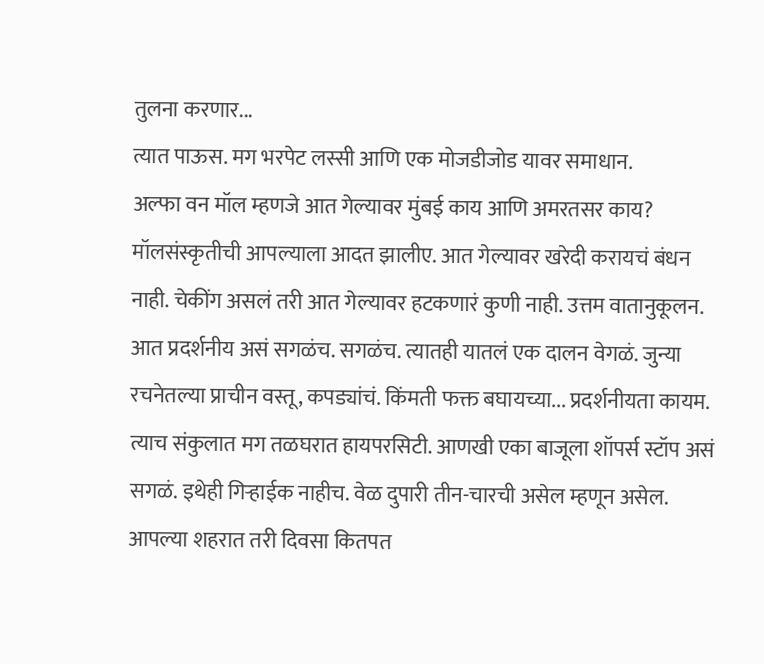तुलना करणार...
त्यात पाऊस. मग भरपेट लस्सी आणि एक मोजडीजोड यावर समाधान.
अल्फा वन मॉल म्हणजे आत गेल्यावर मुंबई काय आणि अमरतसर काय? मॉलसंस्कृतीची आपल्याला आदत झालीए. आत गेल्यावर खरेदी करायचं बंधन नाही. चेकींग असलं तरी आत गेल्यावर हटकणारं कुणी नाही. उत्तम वातानुकूलन. आत प्रदर्शनीय असं सगळंच. सगळंच. त्यातही यातलं एक दालन वेगळं. जुन्या रचनेतल्या प्राचीन वस्तू, कपड्यांचं. किंमती फक्त बघायच्या... प्रदर्शनीयता कायम.
त्याच संकुलात मग तळघरात हायपरसिटी. आणखी एका बाजूला शॉपर्स स्टॉप असं सगळं. इथेही गिर्‍हाईक नाहीच. वेळ दुपारी तीन-चारची असेल म्हणून असेल. आपल्या शहरात तरी दिवसा कितपत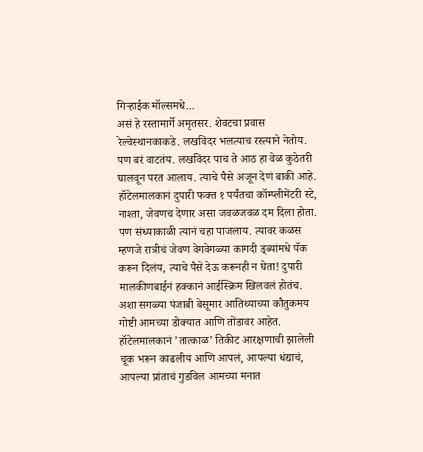गिर्‍हाईक मॉल्समधे...
असं हे रस्तामार्गे अमृतसर. शेवटचा प्रवास रेल्वेस्थानकाकडे. लखविंदर भलत्याच रस्त्याने नेतोय. पण बरं वाटतंय. लखविंदर पाच ते आठ हा वेळ कुठेतरी घालवून परत आलाय. त्याचे पैसे अजून देणं बाकी आहे. हॉटेलमालकानं दुपारी फक्त १ पर्यंतचा कॉम्प्लीमेंटरी स्टे, नाश्ता, जेवणच देणार असा जवळजवळ दम दिला होता. पण संध्याकाळी त्यानं चहा पाजलाय. त्यावर कळस म्हणजे रात्रीचं जेवण वेगवेगळ्या कागदी ड्ब्यांमधे पॅक करून दिलंय, त्याचे पैसे देऊ करूनही न घेता! दुपारी मालकीणबाईनं हक्कानं आईस्क्रिम खिलवलं होतंच. अशा सगळ्या पंजाबी बेसूमार आतिथ्याच्या कौतुकमय गोष्टी आमच्या डोक्यात आणि तोंडावर आहेत. हॉटेलमालकानं ’तात्काळ’ तिकीट आरक्षणाची झालेली चूक भरून काढलीय आणि आपलं, आपल्या धंद्याचं, आपल्या प्रांताचं गुडविल आमच्या मनात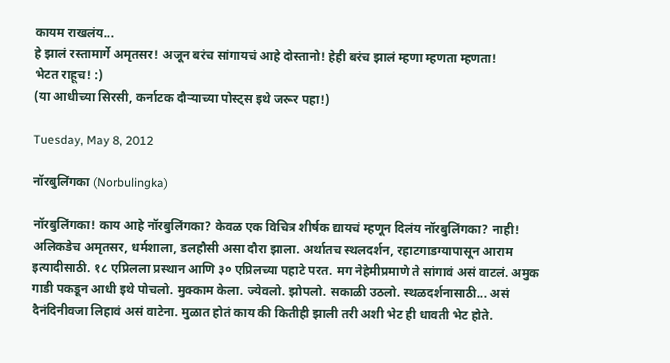कायम राखलंय...
हे झालं रस्तामार्गे अमृतसर! अजून बरंच सांगायचं आहे दोस्तानो! हेही बरंच झालं म्हणा म्हणता म्हणता!
भेटत राहूच! :)
(या आधीच्या सिरसी, कर्नाटक दौर्‍याच्या पोस्ट्स इथे जरूर पहा!)

Tuesday, May 8, 2012

नॉरबुलिंगका (Norbulingka)

नॉरबुलिंगका! काय आहे नॉरबुलिंगका? केवळ एक विचित्र शीर्षक द्यायचं म्हणून दिलंय नॉरबुलिंगका? नाही! अलिकडेच अमृतसर, धर्मशाला, डलहौसी असा दौरा झाला. अर्थातच स्थलदर्शन, रहाटगाडग्यापासून आराम इत्यादीसाठी. १८ एप्रिलला प्रस्थान आणि ३० एप्रिलच्या पहाटे परत. मग नेहेमीप्रमाणे ते सांगावं असं वाटलं. अमुक गाडी पकडून आधी इथे पोचलो. मुक्काम केला. ज्येवलो. झोपलो. सकाळी उठलो. स्थळदर्शनासाठी... असं दैनंदिनीवजा लिहावं असं वाटेना. मुळात होतं काय की कितीही झाली तरी अशी भेट ही धावती भेट होते.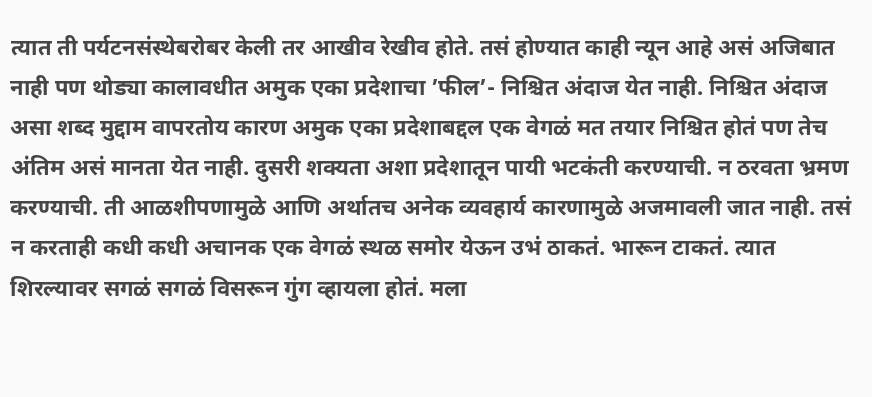त्यात ती पर्यटनसंस्थेबरोबर केली तर आखीव रेखीव होते. तसं होण्यात काही न्यून आहे असं अजिबात नाही पण थोड्या कालावधीत अमुक एका प्रदेशाचा ’फील’- निश्चित अंदाज येत नाही. निश्चित अंदाज असा शब्द मुद्दाम वापरतोय कारण अमुक एका प्रदेशाबद्दल एक वेगळं मत तयार निश्चित होतं पण तेच अंतिम असं मानता येत नाही. दुसरी शक्यता अशा प्रदेशातून पायी भटकंती करण्याची. न ठरवता भ्रमण करण्याची. ती आळशीपणामुळे आणि अर्थातच अनेक व्यवहार्य कारणामुळे अजमावली जात नाही. तसं न करताही कधी कधी अचानक एक वेगळं स्थळ समोर येऊन उभं ठाकतं. भारून टाकतं. त्यात शिरल्यावर सगळं सगळं विसरून गुंग व्हायला होतं. मला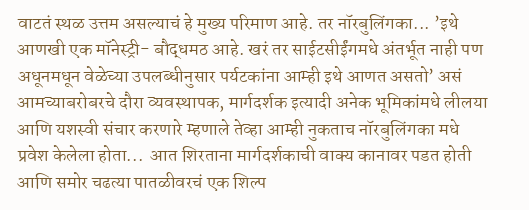वाटतं स्थळ उत्तम असल्याचं हे मुख्य परिमाण आहे. तर नॉरबुलिंगका... ’इथे आणखी एक मॉनेस्ट्री- बौद्धमठ आहे. खरं तर साईटसीईंगमधे अंतर्भूत नाही पण अधूनमधून वेळेच्या उपलब्धीनुसार पर्यटकांना आम्ही इथे आणत असतो’ असं आमच्याबरोबरचे दौरा व्यवस्थापक, मार्गदर्शक इत्यादी अनेक भूमिकांमधे लीलया आणि यशस्वी संचार करणारे म्हणाले तेव्हा आम्ही नुकताच नॉरबुलिंगका मधे प्रवेश केलेला होता...  आत शिरताना मार्गदर्शकाची वाक्य कानावर पडत होती आणि समोर चढत्या पातळीवरचं एक शिल्प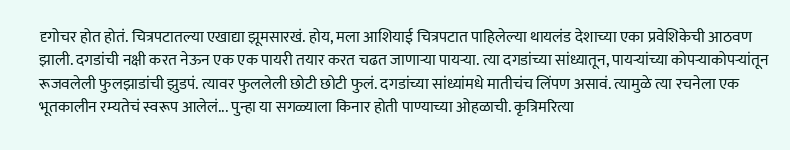दृगोचर होत होतं. चित्रपटातल्या एखाद्या झूमसारखं. होय, मला आशियाई चित्रपटात पाहिलेल्या थायलंड देशाच्या एका प्रवेशिकेची आठवण झाली. दगडांची नक्षी करत नेऊन एक एक पायरी तयार करत चढत जाणार्‍या पायर्‍या. त्या दगडांच्या सांध्यातून, पायर्‍यांच्या कोपर्‍याकोपर्‍यांतून रूजवलेली फुलझाडांची झुडपं. त्यावर फुललेली छोटी छोटी फुलं. दगडांच्या सांध्यांमधे मातीचंच लिंपण असावं. त्यामुळे त्या रचनेला एक भूतकालीन रम्यतेचं स्वरूप आलेलं... पुन्हा या सगळ्याला किनार होती पाण्याच्या ओहळाची. कृत्रिमरित्या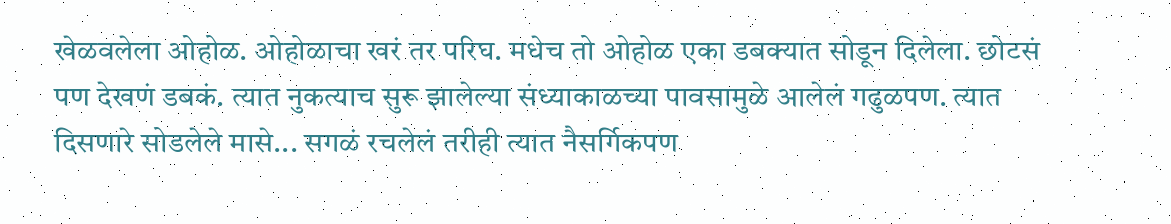खेळवलेला ओहोळ. ओहोळाचा खरं तर परिघ. मधेच तो ओहोळ एका डबक्यात सोडून दिलेला. छोटसं पण देखणं डबकं. त्यात नुकत्याच सुरू झालेल्या संध्याकाळच्या पावसामुळे आलेलं गढुळपण. त्यात दिसणारे सोडलेले मासे... सगळं रचलेलं तरीही त्यात नैसर्गिकपण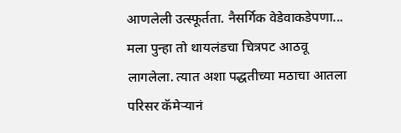आणलेली उत्स्फूर्तता. नैसर्गिक वेडेवाकडेपणा... मला पुन्हा तो थायलंडचा चित्रपट आठवू लागलेला. त्यात अशा पद्धतीच्या मठाचा आतला परिसर कॅमेर्‍यानं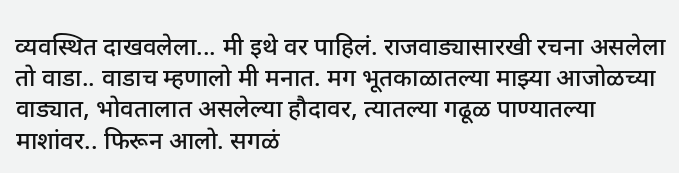व्यवस्थित दाखवलेला... मी इथे वर पाहिलं. राजवाड्यासारखी रचना असलेला तो वाडा.. वाडाच म्हणालो मी मनात. मग भूतकाळातल्या माझ्या आजोळच्या वाड्यात, भोवतालात असलेल्या हौदावर, त्यातल्या गढूळ पाण्यातल्या माशांवर.. फिरून आलो. सगळं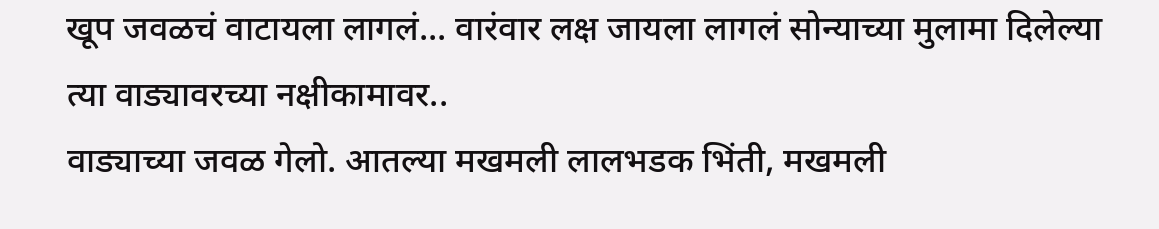खूप जवळचं वाटायला लागलं... वारंवार लक्ष जायला लागलं सोन्याच्या मुलामा दिलेल्या त्या वाड्यावरच्या नक्षीकामावर..
वाड्याच्या जवळ गेलो. आतल्या मखमली लालभडक भिंती, मखमली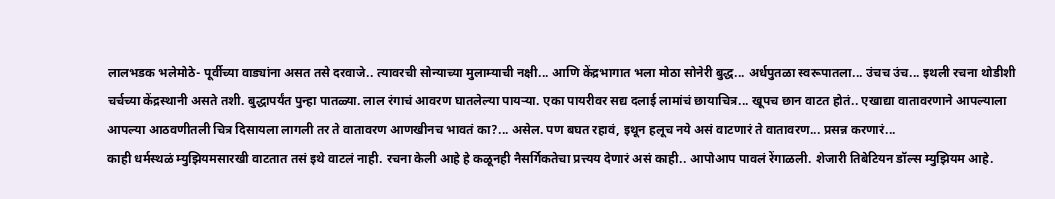लालभडक भलेमोठे- पूर्वीच्या वाड्यांना असत तसे दरवाजे.. त्यावरची सोन्याच्या मुलाम्याची नक्षी... आणि केंद्रभागात भला मोठा सोनेरी बुद्ध... अर्धपुतळा स्वरूपातला... उंचच उंच... इथली रचना थोडीशी चर्चच्या केंद्रस्थानी असते तशी. बुद्धापर्यंत पुन्हा पातळ्या. लाल रंगाचं आवरण घातलेल्या पायर्‍या. एका पायरीवर सद्य दलाई लामांचं छायाचित्र... खूपच छान वाटत होतं.. एखाद्या वातावरणाने आपल्याला आपल्या आठवणीतली चित्र दिसायला लागली तर ते वातावरण आणखीनच भावतं का?... असेल. पण बघत रहावं, इथून हलूच नये असं वाटणारं ते वातावरण... प्रसन्न करणारं...
काही धर्मस्थळं म्युझियमसारखी वाटतात तसं इथे वाटलं नाही. रचना केली आहे हे कळूनही नैसर्गिकतेचा प्रत्त्यय देणारं असं काही.. आपोआप पावलं रेंगाळली. शेजारी तिबेटियन डॉल्स म्युझियम आहे.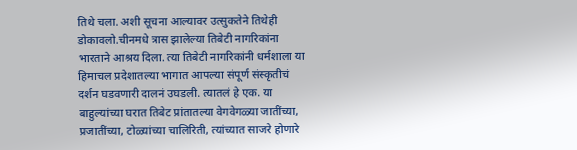तिथे चला. अशी सूचना आल्यावर उत्सुकतेने तिथेही डोकावलो.चीनमधे त्रास झालेल्या तिबेटी नागरिकांना भारताने आश्रय दिला. त्या तिबेटी नागरिकांनी धर्मशाला या हिमाचल प्रदेशातल्या भागात आपल्या संपूर्ण संस्कृतीचं दर्शन घडवणारी दालनं उघडली. त्यातलं हे एक. या बाहुल्यांच्या घरात तिबेट प्रांतातल्या वेगवेगळ्या जातींच्या, प्रजातींच्या, टोळ्यांच्या चालिरिती, त्यांच्यात साजरे होणारे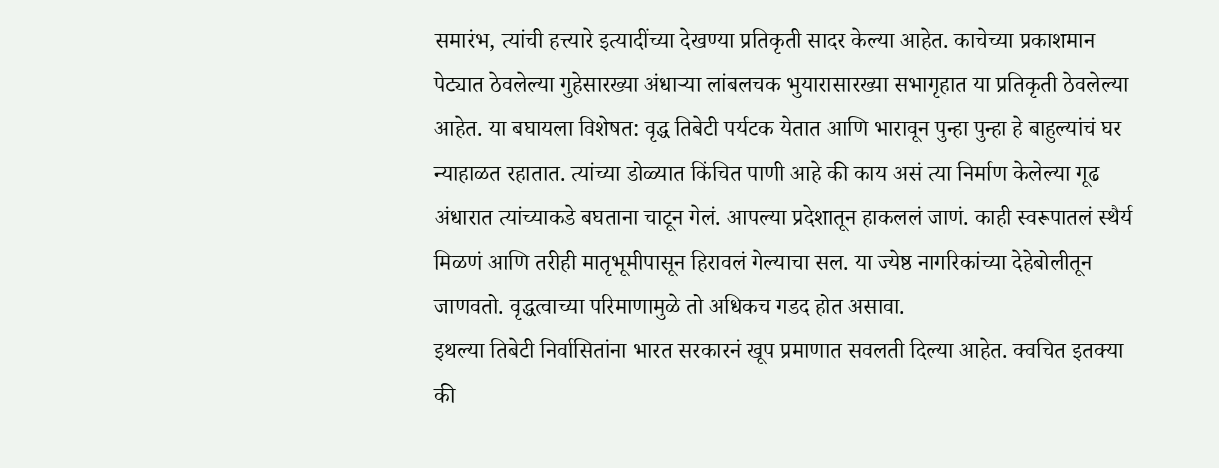समारंभ, त्यांची हत्त्यारे इत्यादींच्या देखण्या प्रतिकृती सादर केल्या आहेत. काचेच्या प्रकाशमान पेट्यात ठेवलेल्या गुहेसारख्या अंधार्‍या लांबलचक भुयारासारख्या सभागृहात या प्रतिकृती ठेवलेल्या आहेत. या बघायला विशेषत: वृद्ध तिबेटी पर्यटक येतात आणि भारावून पुन्हा पुन्हा हे बाहुल्यांचं घर न्याहाळत रहातात. त्यांच्या डोळ्यात किंचित पाणी आहे की काय असं त्या निर्माण केलेल्या गूढ अंधारात त्यांच्याकडे बघताना चाटून गेलं. आपल्या प्रदेशातून हाकललं जाणं. काही स्वरूपातलं स्थैर्य मिळणं आणि तरीही मातृभूमीपासून हिरावलं गेल्याचा सल. या ज्येष्ठ नागरिकांच्या देहेबोलीतून जाणवतो. वृद्धत्वाच्या परिमाणामुळे तो अधिकच गडद होत असावा.
इथल्या तिबेटी निर्वासितांना भारत सरकारनं खूप प्रमाणात सवलती दिल्या आहेत. क्वचित इतक्या की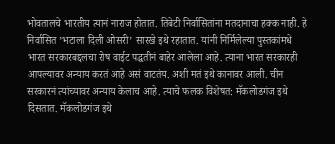भोवतालचे भारतीय त्यानं नाराज होतात. तिबेटी निर्वासितांना मतदानाचा हक्क नाही. हे निर्वासित ’भटाला दिली ओसरी’ सारखे इथे रहातात. यांनी निर्मिलेल्या पुस्तकांमधे भारत सरकारबद्दलचा रोष वाईट पद्धतीनं बाहेर आलेला आहे. त्याना भारत सरकारही आपल्यावर अन्याय करतं आहे असं वाटतंय. अशी मतं इथे कानावर आली. चीन सरकारनं त्यांच्यावर अन्याय केलाच आहे. त्याचे फलक विशेषत: मॅकलोडगंज इथे दिसतात. मॅकलोडगंज इथे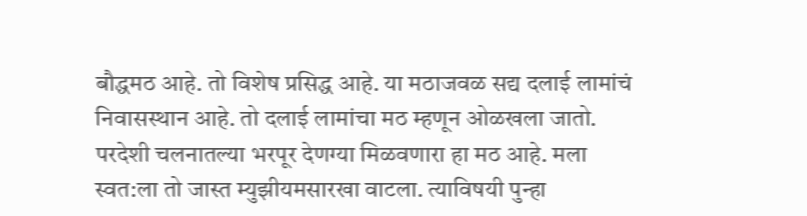बौद्धमठ आहे. तो विशेष प्रसिद्ध आहे. या मठाजवळ सद्य दलाई लामांचं निवासस्थान आहे. तो दलाई लामांचा मठ म्हणून ओळखला जातो. परदेशी चलनातल्या भरपूर देणग्या मिळवणारा हा मठ आहे. मला स्वत:ला तो जास्त म्युझीयमसारखा वाटला. त्याविषयी पुन्हा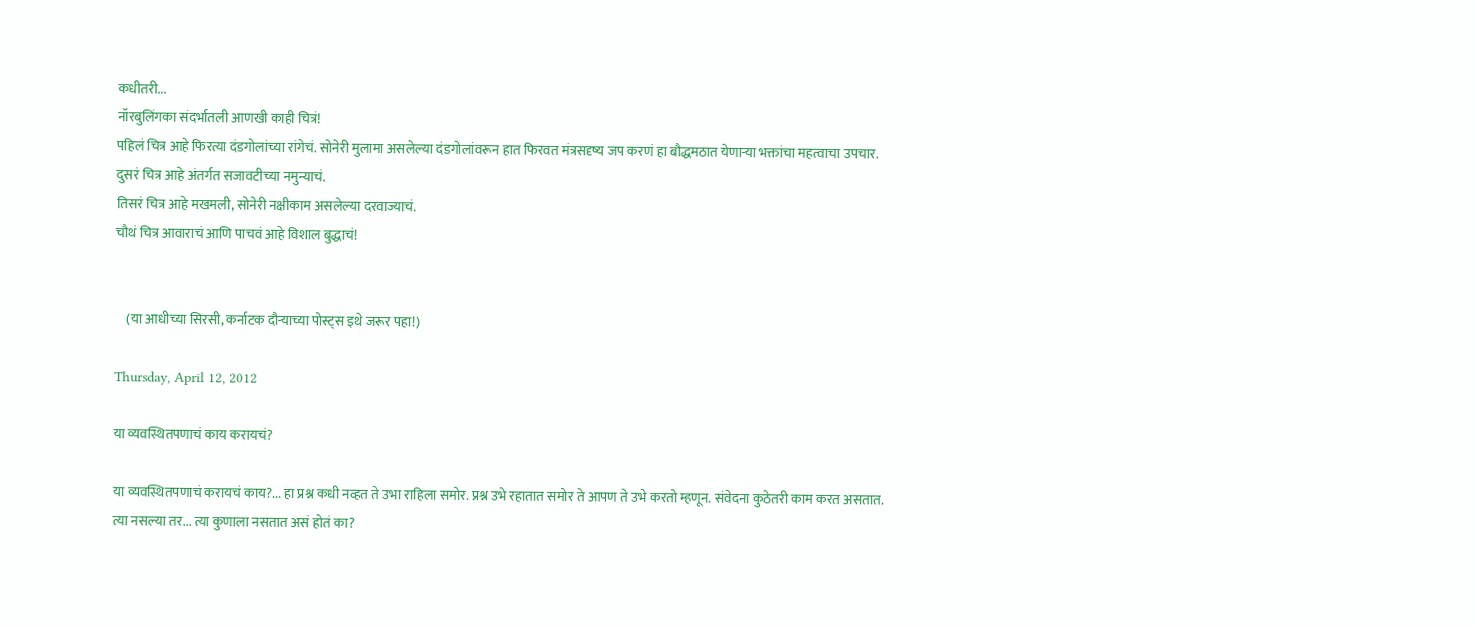कधीतरी...
नॉरबुलिंगका संदर्भातली आणखी काही चित्रं!
पहिलं चित्र आहे फिरत्या दंडगोलांच्या रांगेचं. सोनेरी मुलामा असलेल्या दंडगोलांवरून हात फिरवत मंत्रसदृष्य जप करणं हा बौद्धमठात येणार्‍या भक्तांचा महत्वाचा उपचार.
दुसरं चित्र आहे अंतर्गत सजावटीच्या नमुन्याचं.
तिसरं चित्र आहे मखमली, सोनेरी नक्षीकाम असलेल्या दरवाज्याचं.
चौथं चित्र आवाराचं आणि पाचवं आहे विशाल बुद्धाचं!


    (या आधीच्या सिरसी, कर्नाटक दौर्‍याच्या पोस्ट्स इथे जरूर पहा!)

Thursday, April 12, 2012

या व्यवस्थितपणाचं काय करायचं?

या व्यवस्थितपणाचं करायचं काय?... हा प्रश्न कधी नव्हत ते उभा राहिला समोर. प्रश्न उभे रहातात समोर ते आपण ते उभे करतो म्हणून. संवेदना कुठेतरी काम करत असतात. त्या नसल्या तर... त्या कुणाला नसतात असं होतं का?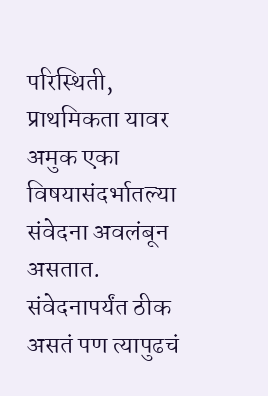परिस्थिती, प्राथमिकता यावर अमुक एका विषयासंदर्भातल्या संवेदना अवलंबून असतात. संवेदनापर्यंत ठीक असतं पण त्यापुढचं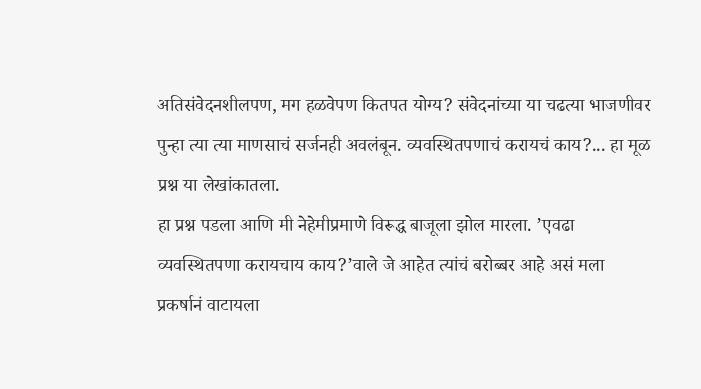अतिसंवेदनशीलपण, मग हळवेपण कितपत योग्य? संवेदनांच्या या चढत्या भाजणीवर पुन्हा त्या त्या माणसाचं सर्जनही अवलंबून. व्यवस्थितपणाचं करायचं काय?... हा मूळ प्रश्न या लेखांकातला.
हा प्रश्न पडला आणि मी नेहेमीप्रमाणे विरूद्ध बाजूला झोल मारला. ’एवढा व्यवस्थितपणा करायचाय काय?’वाले जे आहेत त्यांचं बरोब्बर आहे असं मला प्रकर्षानं वाटायला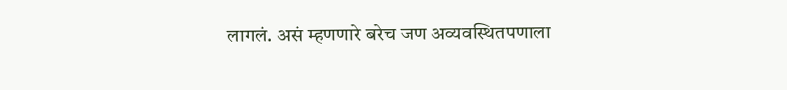लागलं. असं म्हणणारे बरेच जण अव्यवस्थितपणाला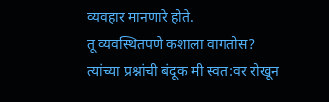व्यवहार मानणारे होते.
तू व्यवस्थितपणे कशाला वागतोस? त्यांच्या प्रश्नांची बंदूक मी स्वत:वर रोखून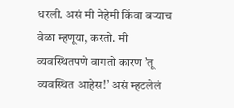धरली. असं मी नेहेमी किंवा बर्‍याच वेळा म्हणूया, करतो. मी व्यवस्थितपणे वागतो कारण ’तू व्यवस्थित आहेस!’ असं म्हटलेलं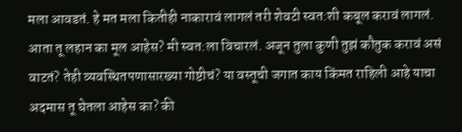मला आवडतं. हे मत मला कितीही नाकारावं लागलं तरी शेवटी स्वत:शी कबूल करावं लागलं.
आता तू लहान का मूल आहेस? मी स्वत:ला विचारलं. अजून तुला कुणी तुझं कौतुक करावं असं वाटतं? तेही व्यवस्थितपणासारख्या गोष्टीचं? या वस्तूची जगात काय किंमत राहिली आहे याचा अदमास तू घेतला आहेस का? की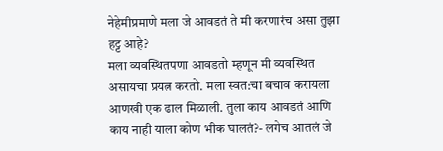नेहेमीप्रमाणे मला जे आवडतं ते मी करणारंच असा तुझा हट्ट आहे?
मला व्यवस्थितपणा आवडतो म्हणून मी व्यवस्थित असायचा प्रयत्न करतो. मला स्वत:चा बचाव करायला आणखी एक ढाल मिळाली. तुला काय आवडतं आणि काय नाही याला कोण भीक घालतं?- लगेच आतलं जे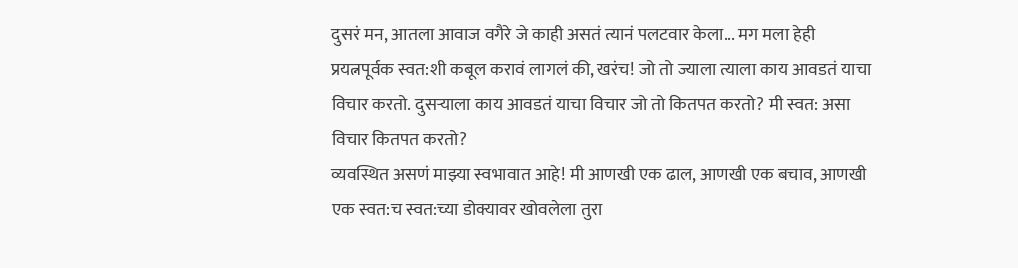दुसरं मन, आतला आवाज वगैरे जे काही असतं त्यानं पलटवार केला... मग मला हेही प्रयत्नपूर्वक स्वत:शी कबूल करावं लागलं की, खरंच! जो तो ज्याला त्याला काय आवडतं याचा विचार करतो. दुसर्‍याला काय आवडतं याचा विचार जो तो कितपत करतो? मी स्वत: असा विचार कितपत करतो?
व्यवस्थित असणं माझ्या स्वभावात आहे! मी आणखी एक ढाल, आणखी एक बचाव, आणखी एक स्वत:च स्वत:च्या डोक्यावर खोवलेला तुरा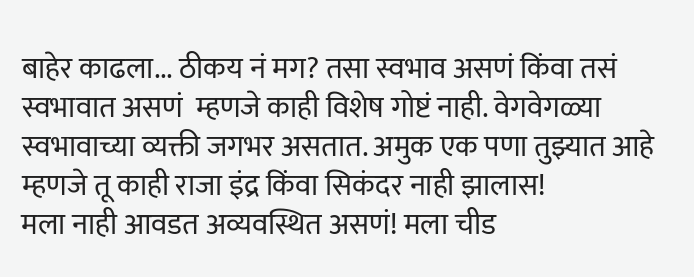बाहेर काढला... ठीकय नं मग? तसा स्वभाव असणं किंवा तसं स्वभावात असणं  म्हणजे काही विशेष गोष्टं नाही. वेगवेगळ्या स्वभावाच्या व्यक्ती जगभर असतात. अमुक एक पणा तुझ्यात आहे म्हणजे तू काही राजा इंद्र किंवा सिकंदर नाही झालास!
मला नाही आवडत अव्यवस्थित असणं! मला चीड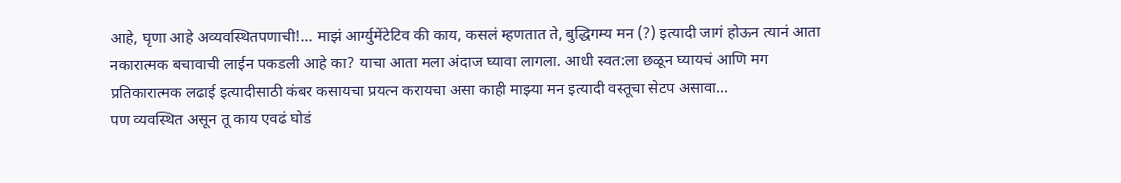आहे, घृणा आहे अव्यवस्थितपणाची!... माझं आर्ग्युमेंटेटिव की काय, कसलं म्हणतात ते, बुद्धिगम्य मन (?) इत्यादी जागं होऊन त्यानं आता नकारात्मक बचावाची लाईन पकडली आहे का? याचा आता मला अंदाज घ्यावा लागला. आधी स्वत:ला छळून घ्यायचं आणि मग प्रतिकारात्मक लढाई इत्यादीसाठी कंबर कसायचा प्रयत्न करायचा असा काही माझ्या मन इत्यादी वस्तूचा सेटप असावा...
पण व्यवस्थित असून तू काय एवढं घोडं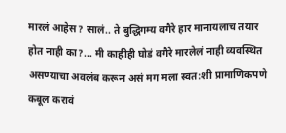मारलं आहेस? सालं.. ते बुद्धिगम्य वगैरे हार मानायलाच तयार होत नाही का?... मी काहीही घोडं वगैरे मारलेलं नाही व्यवस्थित असण्याचा अवलंब करून असं मग मला स्वत:शी प्रामाणिकपणे कबूल करावं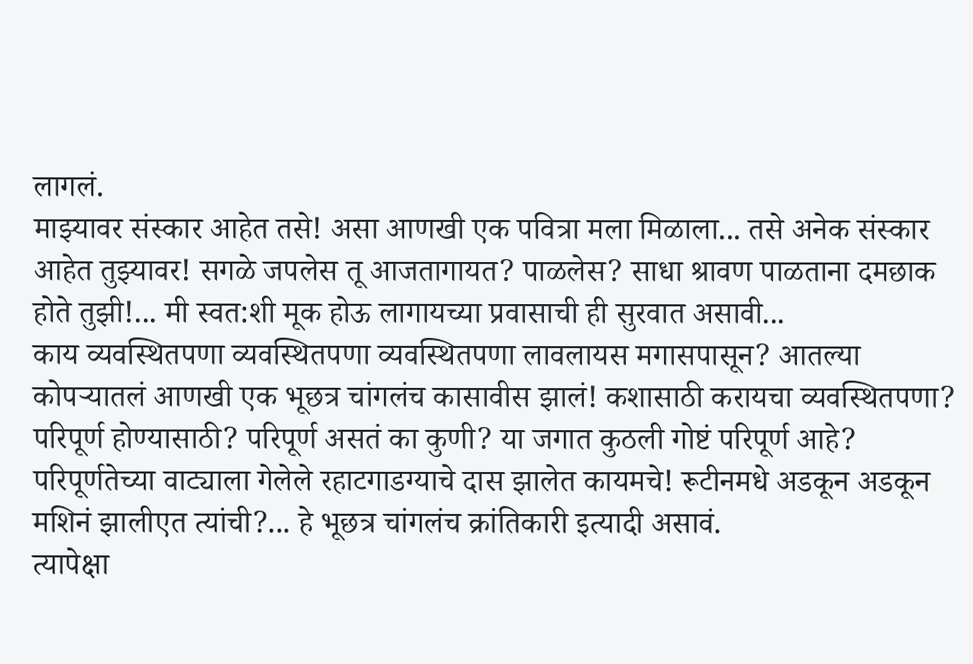लागलं.
माझ्यावर संस्कार आहेत तसे! असा आणखी एक पवित्रा मला मिळाला... तसे अनेक संस्कार आहेत तुझ्यावर! सगळे जपलेस तू आजतागायत? पाळलेस? साधा श्रावण पाळताना दमछाक होते तुझी!... मी स्वत:शी मूक होऊ लागायच्या प्रवासाची ही सुरवात असावी...
काय व्यवस्थितपणा व्यवस्थितपणा व्यवस्थितपणा लावलायस मगासपासून? आतल्या कोपर्‍यातलं आणखी एक भूछत्र चांगलंच कासावीस झालं! कशासाठी करायचा व्यवस्थितपणा? परिपूर्ण होण्यासाठी? परिपूर्ण असतं का कुणी? या जगात कुठली गोष्टं परिपूर्ण आहे? परिपूर्णतेच्या वाट्याला गेलेले रहाटगाडग्याचे दास झालेत कायमचे! रूटीनमधे अडकून अडकून मशिनं झालीएत त्यांची?... हे भूछत्र चांगलंच क्रांतिकारी इत्यादी असावं.
त्यापेक्षा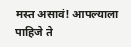मस्त असावं! आपल्याला पाहिजे ते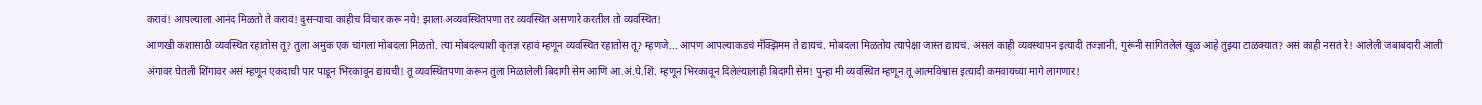करावं! आपल्याला आनंद मिळतो ते करावं! दुसर्‍याचा काहीच विचार करू नये! झाला अव्यवस्थितपणा तर व्यवस्थित असणारे करतील तो व्यवस्थित!
आणखी कशासाठी व्यवस्थित रहातोस तू? तुला अमुक एक चांगला मोबदला मिळतो. त्या मोबदल्याशी कृतज्ञ रहावं म्हणून व्यवस्थित रहातोस तू? म्हणजे... आपण आपल्याकडचं मॅक्झिमम ते द्यायचं. मोबदला मिळतोय त्यापेक्षा जास्त द्यायचं. असलं काही व्यवस्थापन इत्यादी तज्ज्ञानी, गुरूंनी सांगितलेलं खूळ आहे तुझ्या टाळक्यात? असं काही नसतं रे! आलेली जबाबदारी आली अंगावर घेतली शिंगावर असं म्हणून एकदाची पार पाडून भिरकावून द्यायची! तू व्यवस्थितपणा करून तुला मिळालेली बिदागी सेम आणि आ.अं.घे.शिं. म्हणून भिरकावून दिलेल्यालाही बिदागी सेम! पुन्हा मी व्यवस्थित म्हणून तू आत्मविश्वास इत्यादी कमवायच्या मागे लागणार!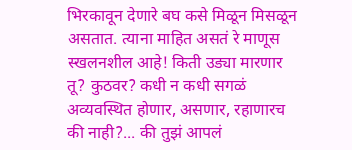भिरकावून देणारे बघ कसे मिळून मिसळून असतात. त्याना माहित असतं रे माणूस स्खलनशील आहे! किती उड्या मारणार तू? कुठवर? कधी न कधी सगळं अव्यवस्थित होणार, असणार, रहाणारच की नाही?... की तुझं आपलं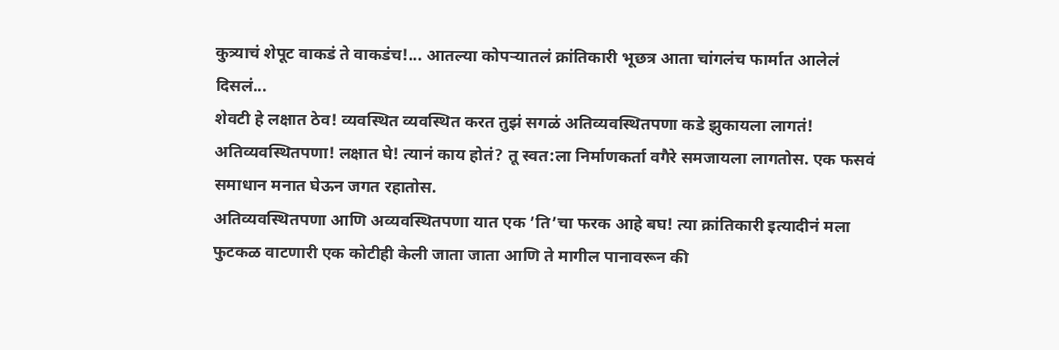कुत्र्याचं शेपूट वाकडं ते वाकडंच!... आतल्या कोपर्‍यातलं क्रांतिकारी भूछत्र आता चांगलंच फार्मात आलेलं दिसलं...
शेवटी हे लक्षात ठेव! व्यवस्थित व्यवस्थित करत तुझं सगळं अतिव्यवस्थितपणा कडे झुकायला लागतं! अतिव्यवस्थितपणा! लक्षात घे! त्यानं काय होतं? तू स्वत:ला निर्माणकर्ता वगैरे समजायला लागतोस. एक फसवं समाधान मनात घेऊन जगत रहातोस.
अतिव्यवस्थितपणा आणि अव्यवस्थितपणा यात एक ’ति’चा फरक आहे बघ! त्या क्रांतिकारी इत्यादीनं मला फुटकळ वाटणारी एक कोटीही केली जाता जाता आणि ते मागील पानावरून की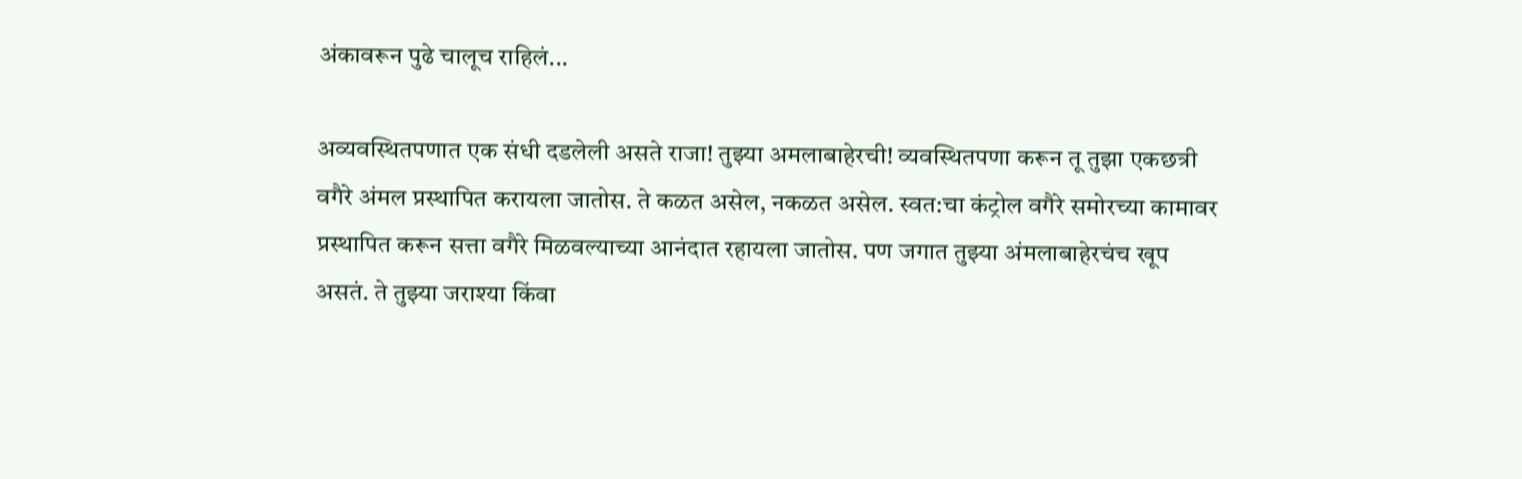अंकावरून पुढे चालूच राहिलं...

अव्यवस्थितपणात एक संधी दडलेली असते राजा! तुझ्या अमलाबाहेरची! व्यवस्थितपणा करून तू तुझा एकछत्री वगैरे अंमल प्रस्थापित करायला जातोस. ते कळत असेल, नकळत असेल. स्वत:चा कंट्रोल वगैरे समोरच्या कामावर प्रस्थापित करून सत्ता वगैरे मिळवल्याच्या आनंदात रहायला जातोस. पण जगात तुझ्या अंमलाबाहेरचंच खूप असतं. ते तुझ्या जराश्या किंवा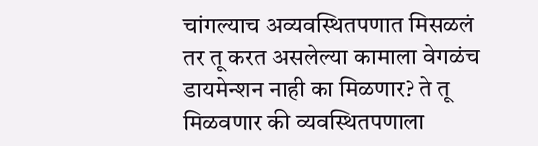चांगल्याच अव्यवस्थितपणात मिसळलं तर तू करत असलेल्या कामाला वेगळंच डायमेन्शन नाही का मिळणार? ते तू मिळवणार की व्यवस्थितपणाला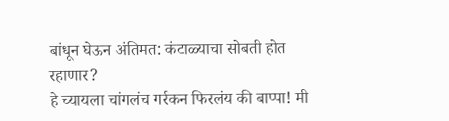बांधून घेऊन अंतिमत: कंटाळ्याचा सोबती होत रहाणार?
हे च्यायला चांगलंच गर्रकन फिरलंय की बाप्पा! मी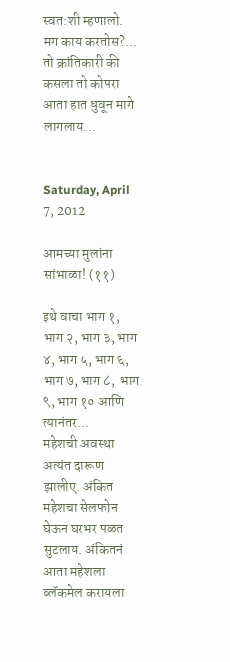स्वत:शी म्हणालो.
मग काय करतोस?... तो क्रांतिकारी की कसला तो कोपरा आता हात धुवून मागे लागलाय...


Saturday, April 7, 2012

आमच्या मुलांना सांभाळा! (११)

इथे वाचा भाग १, भाग २, भाग ३, भाग ४, भाग ५, भाग ६, भाग ७, भाग ८,  भाग ९, भाग १० आणि त्यानंतर...
महेशची अवस्था अत्यंत दारूण झालीए. अंकित महेशचा सेलफोन घेऊन घरभर पळत सुटलाय. अंकितनं आता महेशला ब्लॅकमेल करायला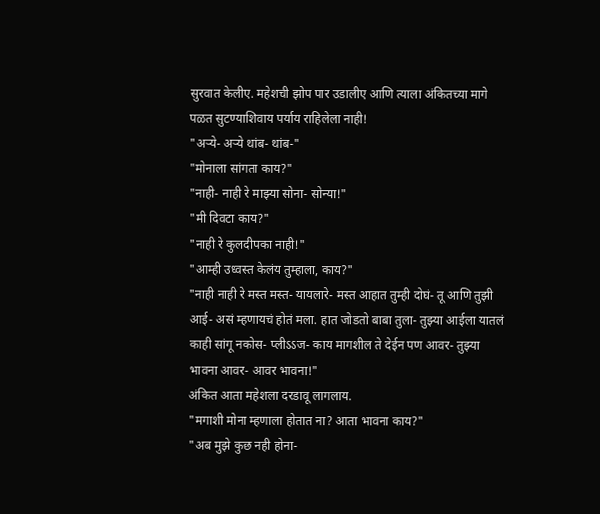सुरवात केलीए. महेशची झोप पार उडालीए आणि त्याला अंकितच्या मागे पळत सुटण्याशिवाय पर्याय राहिलेला नाही!
"अर्‍ये- अर्‍ये थांब- थांब-"
"मोनाला सांगता काय?"
"नाही- नाही रे माझ्या सोना- सोन्या!"
"मी दिवटा काय?"
"नाही रे कुलदीपका नाही!"
"आम्ही उध्वस्त केलंय तुम्हाला, काय?"
"नाही नाही रे मस्त मस्त- यायलारे- मस्त आहात तुम्ही दोघं- तू आणि तुझी आई- असं म्हणायचं होतं मला. हात जोडतो बाबा तुला- तुझ्या आईला यातलं काही सांगू नकोस- प्लीऽऽज- काय मागशील ते देईन पण आवर- तुझ्या भावना आवर- आवर भावना!"
अंकित आता महेशला दरडावू लागलाय.
"मगाशी मोना म्हणाला होतात ना? आता भावना काय?"
"अब मुझे कुछ नही होना-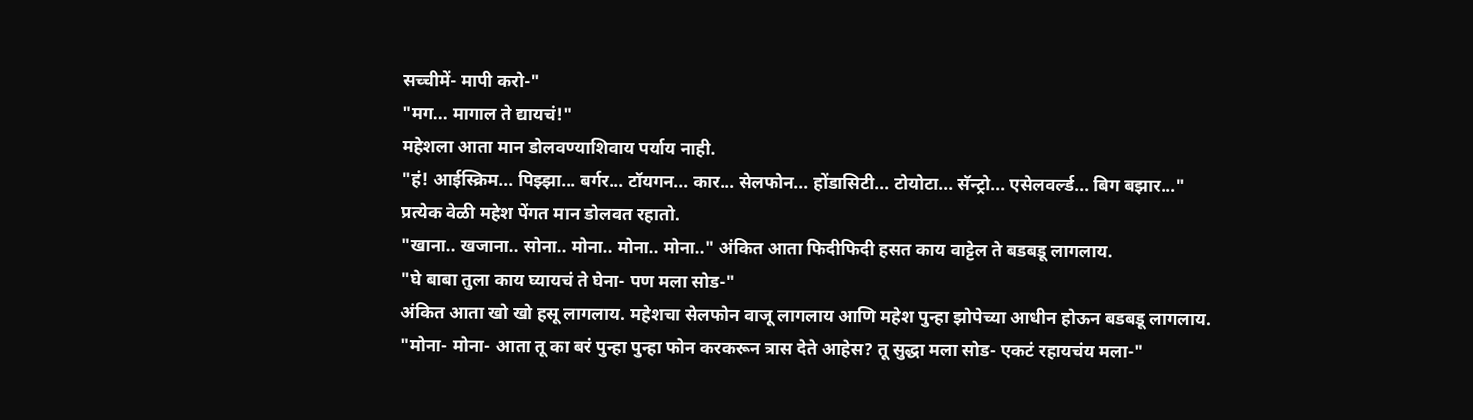सच्चीमें- मापी करो-"
"मग... मागाल ते द्यायचं!"
महेशला आता मान डोलवण्याशिवाय पर्याय नाही.
"हं! आईस्क्रिम... पिझ्झा... बर्गर... टॉयगन... कार... सेलफोन... होंडासिटी... टोयोटा... सॅन्ट्रो... एसेलवर्ल्ड... बिग बझार..."
प्रत्येक वेळी महेश पेंगत मान डोलवत रहातो.
"खाना.. खजाना.. सोना.. मोना.. मोना.. मोना.." अंकित आता फिदीफिदी हसत काय वाट्टेल ते बडबडू लागलाय.
"घे बाबा तुला काय घ्यायचं ते घेना- पण मला सोड-"
अंकित आता खो खो हसू लागलाय. महेशचा सेलफोन वाजू लागलाय आणि महेश पुन्हा झोपेच्या आधीन होऊन बडबडू लागलाय.
"मोना- मोना- आता तू का बरं पुन्हा पुन्हा फोन करकरून त्रास देते आहेस? तू सुद्धा मला सोड- एकटं रहायचंय मला-"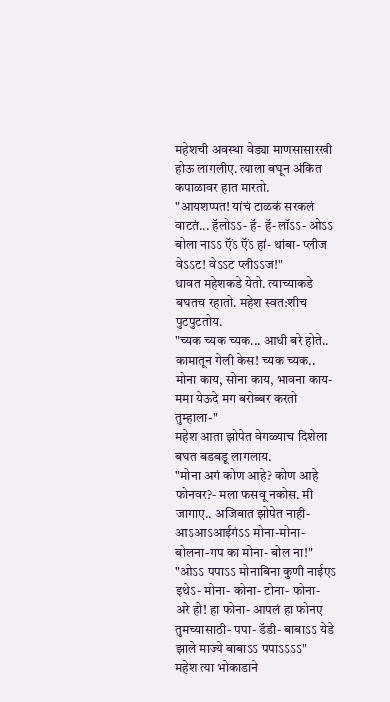महेशची अवस्था वेड्या माणसासारखी होऊ लागलीए. त्याला बघून अंकित कपाळावर हात मारतो.
"आयशप्पत! यांचं टाळकं सरकलं वाटतं... हॅलोऽऽ- हॅ- हॅ-लॉऽऽ- ओऽऽ बोला नाऽऽ ऍंऽ ऍंऽ हां- थांबा- प्लीज वेऽऽट! वेऽऽट प्लीऽऽज!"
धावत महेशकडे येतो. त्याच्याकडे बघतच रहातो. महेश स्वत:शीच पुटपुटतोय.
"च्यक च्यक च्यक... आधी बरे होते.. कामातून गेली केस! च्यक च्यक.. मोना काय, सोना काय, भावना काय- ममा येऊदे मग बरोब्बर करतो तुम्हाला-"
महेश आता झोपेत वेगळ्याच दिशेला बघत बडबडू लागलाय.
"मोना अगं कोण आहे? कोण आहे फोनवर?- मला फसवू नकोस. मी जागाए.. अजिबात झोपेत नाही- आऽआऽआईगंऽऽ मोना-मोना-बोलना-गप का मोना- बोल ना!"
"ओऽऽ पपाऽऽ मोनाबिना कुणी नाईएऽ इथेऽ- मोना- कोना- टोना- फोना- अरे हो! हा फोना- आपलं हा फोनए तुमच्यासाठी- पपा- डॅडी- बाबाऽऽ येडे झाले माज्ये बाबाऽऽ पपाऽऽऽऽ"
महेश त्या भोकाडाने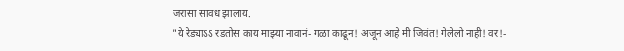जरासा सावध झालाय.
"ये रेड्याऽऽ रडतोस काय माझ्या नावानं- गळा काढून! अजून आहे मी जिवंत! गेलेलो नाही! वर!-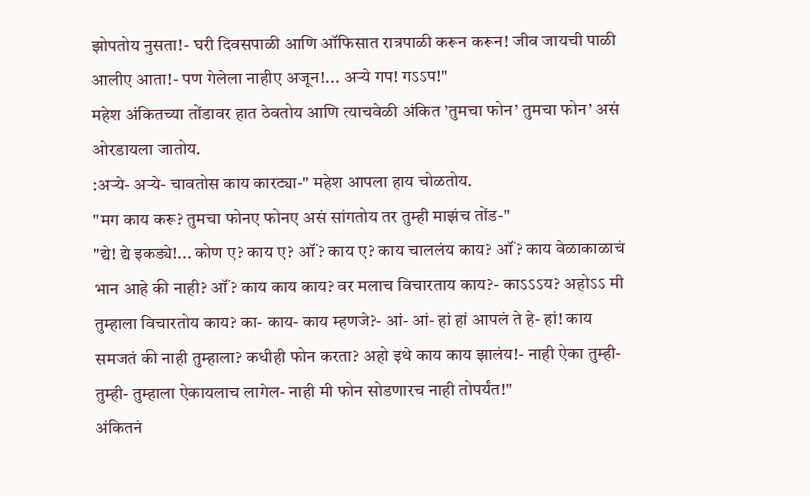झोपतोय नुसता!- घरी दिवसपाळी आणि ऑफिसात रात्रपाळी करून करून! जीव जायची पाळी आलीए आता!- पण गेलेला नाहीए अजून!... अर्‍ये गप! गऽऽप!"
महेश अंकितच्या तोंडावर हात ठेवतोय आणि त्याचवेळी अंकित ’तुमचा फोन’ तुमचा फोन’ असं ओरडायला जातोय.
:अर्‍ये- अर्‍ये- चावतोस काय कारट्या-" महेश आपला हाय चोळतोय.
"मग काय करू? तुमचा फोनए फोनए असं सांगतोय तर तुम्ही माझंच तोंड-"
"द्ये! द्ये इकड्ये!... कोण ए? काय ए? ऑं? काय ए? काय चाललंय काय? ऑं? काय वेळाकाळाचं भान आहे की नाही? ऑं? काय काय काय? वर मलाच विचारताय काय?- काऽऽऽय? अहोऽऽ मी तुम्हाला विचारतोय काय? का- काय- काय म्हणजे?- आं- आं- हां हां आपलं ते हे- हां! काय समजतं की नाही तुम्हाला? कधीही फोन करता? अहो इथे काय काय झालंय!- नाही ऐका तुम्ही- तुम्ही- तुम्हाला ऐकायलाच लागेल- नाही मी फोन सोडणारच नाही तोपर्यंत!"
अंकितनं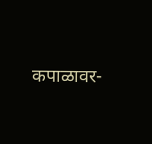कपाळावर-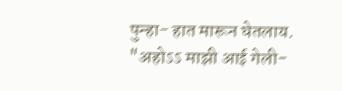पुन्हा- हात मारून घेतलाय.
"अहोऽऽ माझी आई गेली-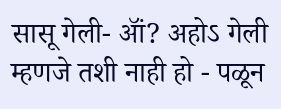सासू गेली- ऑं? अहोऽ गेली म्हणजे तशी नाही हो - पळून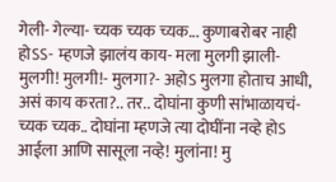गेली- गेल्या- च्यक च्यक च्यक... कुणाबरोबर नाही होऽऽ- म्हणजे झालंय काय- मला मुलगी झाली- मुलगी! मुलगी!- मुलगा?- अहो‍ऽ मुलगा होताच आधी, असं काय करता?.. तर.. दोघांना कुणी सांभाळायचं- च्यक च्यक.. दोघांना म्हणजे त्या दोघींना नव्हे होऽ आईला आणि सासूला नव्हे! मुलांना! मु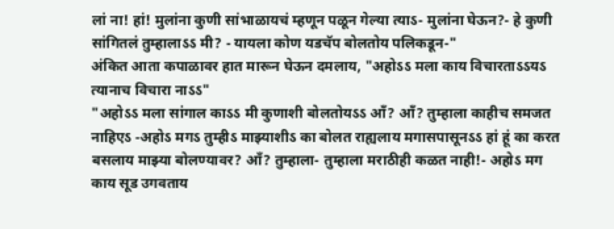लां ना! हां! मुलांना कुणी सांभाळायचं म्हणून पळून गेल्या त्याऽ- मुलांना घेऊन?- हे कुणी सांगितलं तुम्हालाऽऽ मी? - यायला कोण यडचॅप बोलतोय पलिकडून-"
अंकित आता कपाळावर हात मारून घेऊन दमलाय, "अहोऽऽ मला काय विचारताऽऽयऽ त्यानाच विचारा नाऽऽ"
"अहोऽऽ मला सांगाल काऽऽ मी कुणाशी बोलतोयऽऽ ऑं? ऑं? तुम्हाला काहीच समजत नाहिएऽ -अहोऽ मगऽ तुम्हीऽ माझ्याशीऽ का बोलत राह्यलाय मगासपासूनऽऽ हां हूं का करत बसलाय माझ्या बोलण्यावर? ऑं? तुम्हाला- तुम्हाला मराठीही कळत नाही!- अहोऽ मग काय सूड उगवताय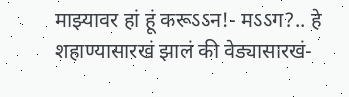माझ्यावर हां हूं करूऽऽन!- मऽऽग?.. हे शहाण्यासारखं झालं की वेड्यासारखं-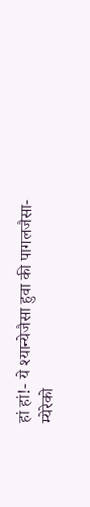हां हां!- ये श्यान्येजैसा हुवा की पागलजैसा- म्येरेको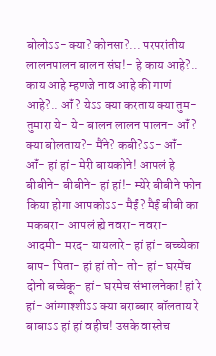बोलोऽऽ- क्या? कोनसा?... परपरांतीय लालनपालन बालन संघ!- हे काय आहे?.. काय आहे म्हणजे नाव आहे की गाणं आहे?.. ऑं? येऽऽ क्या करताय क्या तुम- तुमारा ये- ये- बालन लालन पालन- ऑं? क्या बोलताय?- मैंने? कबी?ऽऽ- ऑं- ऑं- हां हां- मेरी बायकोने! आपलं हे बीबीने- बीबीने- हां हां!- म्येरे बीबीने फोन किया होगा आपकोऽऽ- मैईं? मैईं बीबी का मकबरा- आपलं ह्ये नवरा- नवरा- आदमी- मरद- यायलारे- हां हां- बच्च्येका बाप- पिता- हां हां तो- तो- हां- घरमेंच दोनो बच्चेकू- हां- घरमेच संभालनेका! हां रे हां- आंग्गाश्शीऽऽ क्या बराब्बार बॉलताय रे बाबाऽऽ हां हां वहीच! उसके वास्तेच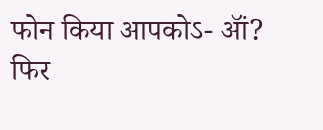फोन किया आपकोऽ- ऑं? फिर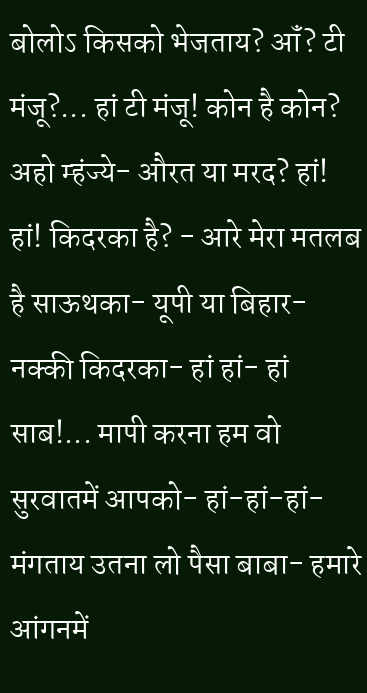बोलोऽ किसको भेजताय? ऑं? टी मंजू?... हां टी मंजू! कोन है कोन? अहो म्हंज्ये- औरत या मरद? हां! हां! किदरका है? - आरे मेरा मतलब है साऊथका- यूपी या बिहार- नक्की किदरका- हां हां- हां साब!... मापी करना हम वो सुरवातमें आपको- हां-हां-हां- मंगताय उतना लो पैसा बाबा- हमारे आंगनमें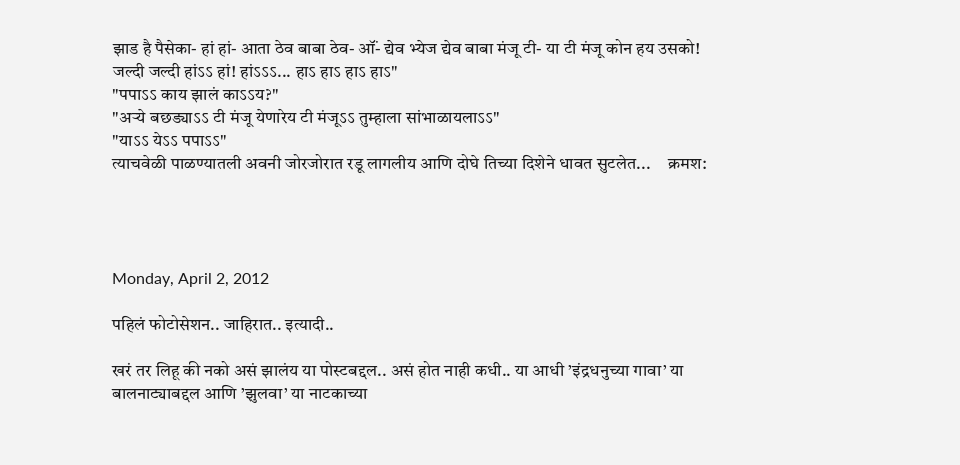झाड है पैसेका- हां हां- आता ठेव बाबा ठेव- ऑं- द्येव भ्येज द्येव बाबा मंजू टी- या टी मंजू कोन हय उसको! जल्दी जल्दी हांऽऽ हां! हांऽऽऽ... हाऽ हाऽ हाऽ हाऽ"
"पपाऽऽ काय झालं काऽऽय?"
"अर्‍ये बछड्याऽऽ टी मंजू येणारेय टी मंजूऽऽ तुम्हाला सांभाळायलाऽऽ"
"याऽऽ येऽऽ पपाऽऽ"
त्याचवेळी पाळण्यातली अवनी जोरजोरात रडू लागलीय आणि दोघे तिच्या दिशेने धावत सुटलेत...     क्रमश:




Monday, April 2, 2012

पहिलं फोटोसेशन.. जाहिरात.. इत्यादी..

खरं तर लिहू की नको असं झालंय या पोस्टबद्दल.. असं होत नाही कधी.. या आधी ’इंद्रधनुच्या गावा’ या बालनाट्याबद्दल आणि ’झुलवा’ या नाटकाच्या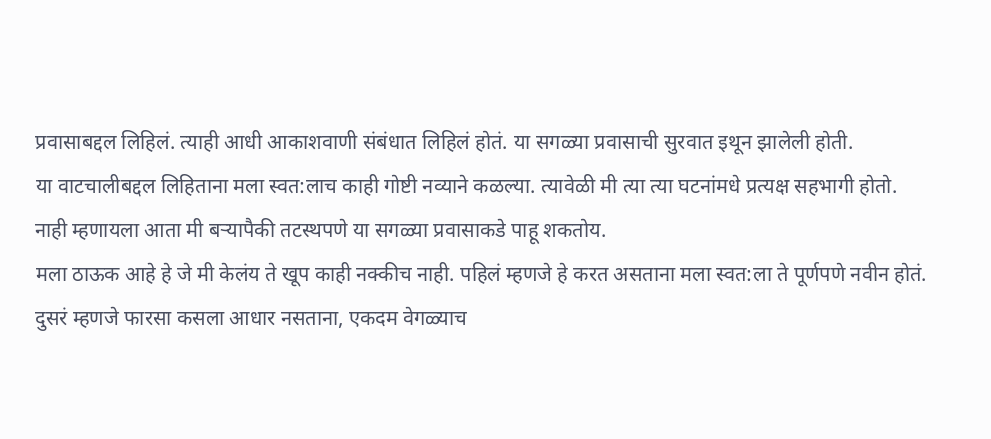प्रवासाबद्दल लिहिलं. त्याही आधी आकाशवाणी संबंधात लिहिलं होतं. या सगळ्या प्रवासाची सुरवात इथून झालेली होती.
या वाटचालीबद्दल लिहिताना मला स्वत:लाच काही गोष्टी नव्याने कळल्या. त्यावेळी मी त्या त्या घटनांमधे प्रत्यक्ष सहभागी होतो. नाही म्हणायला आता मी बर्‍यापैकी तटस्थपणे या सगळ्या प्रवासाकडे पाहू शकतोय.
मला ठाऊक आहे हे जे मी केलंय ते खूप काही नक्कीच नाही. पहिलं म्हणजे हे करत असताना मला स्वत:ला ते पूर्णपणे नवीन होतं. दुसरं म्हणजे फारसा कसला आधार नसताना, एकदम वेगळ्याच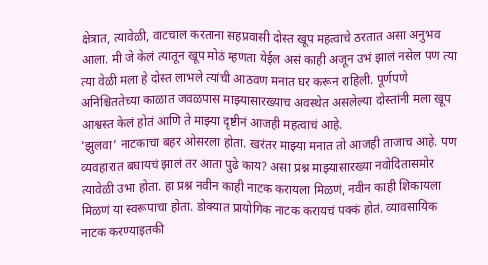क्षेत्रात, त्यावेळी, वाटचाल करताना सहप्रवासी दोस्त खूप महत्वाचे ठरतात असा अनुभव आला. मी जे केलं त्यातून खूप मोठं म्हणता येईल असं काही अजून उभं झालं नसेल पण त्या त्या वेळी मला हे दोस्त लाभले त्यांची आठवण मनात घर करून राहिली. पूर्णपणे अनिश्चिततेच्या काळात जवळपास माझ्यासारख्याच अवस्थेत असलेल्या दोस्तांनी मला खूप आश्वस्त केलं होतं आणि ते माझ्या दृष्टीनं आजही महत्वाचं आहे.
’झुलवा’ नाटकाचा बहर ओसरला होता. खरंतर माझ्या मनात तो आजही ताजाच आहे. पण व्यवहारात बघायचं झालं तर आता पुढे काय? असा प्रश्न माझ्यासारख्या नवोदितासमोर त्यावेळी उभा होता. हा प्रश्न नवीन काही नाटक करायला मिळणं, नवीन काही शिकायला मिळणं या स्वरूपाचा होता. डोक्यात प्रायोगिक नाटक करायचं पक्कं होतं. व्यावसायिक नाटक करण्याइतकी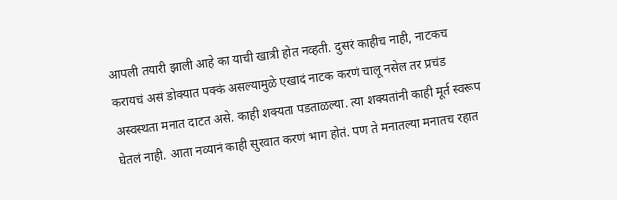आपली तयारी झाली आहे का याची खात्री होत नव्हती. दुसरं काहीच नाही, नाटकच करायचं असं डोक्यात पक्कं असल्यामुळे एखादं नाटक करणं चालू नसेल तर प्रचंड अस्वस्थता मनात दाटत असे. काही शक्यता पडताळल्या. त्या शक्यतांनी काही मूर्त स्वरूप घेतलं नाही. आता नव्यानं काही सुरवात करणं भाग होतं. पण ते मनातल्या मनातच रहात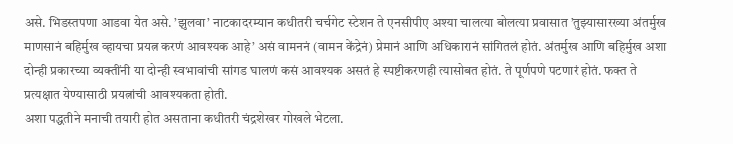असे. भिडस्तपणा आडवा येत असे. ’झुलवा’ नाटकादरम्यान कधीतरी चर्चगेट स्टेशन ते एनसीपीए अश्या चालत्या बोलत्या प्रवासात ’तुझ्यासारख्या अंतर्मुख माणसानं बहिर्मुख व्हायचा प्रयत्न करणं आवश्यक आहे’ असं वामननं (वामन केंद्रेनं) प्रेमानं आणि अधिकारानं सांगितलं होतं. अंतर्मुख आणि बहिर्मुख अशा दोन्ही प्रकारच्या व्यक्तींनी या दोन्ही स्वभावांची सांगड घालणं कसं आवश्यक असतं हे स्पष्टीकरणही त्यासोबत होतं. ते पूर्णपणे पटणारं होतं. फक्त ते प्रत्यक्षात येण्यासाठी प्रयत्नांची आवश्यकता होती.
अशा पद्धतीने मनाची तयारी होत असताना कधीतरी चंद्रशेखर गोखले भेटला.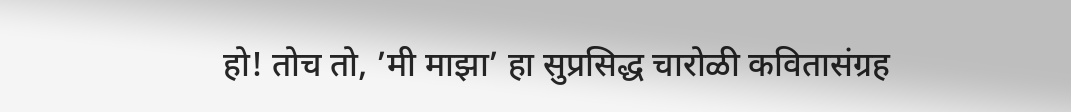हो! तोच तो, ’मी माझा’ हा सुप्रसिद्ध चारोळी कवितासंग्रह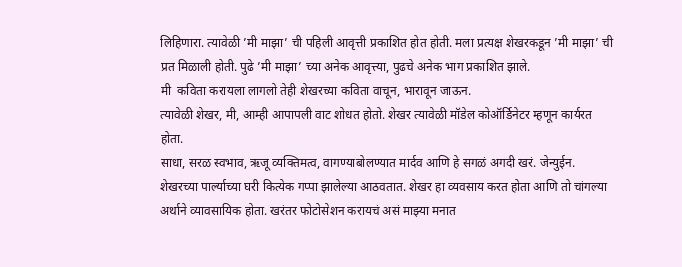लिहिणारा. त्यावेळी ’मी माझा’ ची पहिली आवृत्ती प्रकाशित होत होती. मला प्रत्यक्ष शेखरकडून ’मी माझा’ ची प्रत मिळाली होती. पुढे ’मी माझा’ च्या अनेक आवृत्त्या, पुढचे अनेक भाग प्रकाशित झाले.
मी  कविता करायला लागलो तेही शेखरच्या कविता वाचून, भारावून जाऊन.
त्यावेळी शेखर, मी, आम्ही आपापली वाट शोधत होतो. शेखर त्यावेळी मॉडेल कोऑर्डिनेटर म्हणून कार्यरत होता.
साधा, सरळ स्वभाव, ऋजू व्यक्तिमत्व, वागण्याबोलण्यात मार्दव आणि हे सगळं अगदी खरं. जेन्युईन. शेखरच्या पार्ल्याच्या घरी कित्येक गप्पा झालेल्या आठवतात. शेखर हा व्यवसाय करत होता आणि तो चांगल्या अर्थाने व्यावसायिक होता. खरंतर फोटोसेशन करायचं असं माझ्या मनात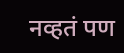नव्हतं पण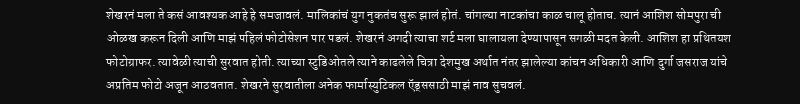शेखरनं मला ते कसं आवश्यक आहे हे समजावलं. मालिकांचं युग नुकतंच सुरू झालं होतं. चांगल्या नाटकांचा काळ चालू होताच. त्यानं आशिश सोमपुरा ची ओळख करून दिली आणि माझं पहिलं फोटोसेशन पार पडलं. शेखरनं अगदी त्याचा शर्ट मला घालायला देण्यापासून सगळी मदत केली. आशिश हा प्रथितयश फोटोग्राफर. त्यावेळी त्याची सुरवात होती. त्याच्या स्टुडिओतले त्याने काढलेले चित्रा देशमुख अर्थात नंतर झालेल्या कांचन अधिकारी आणि दुर्गा जसराज यांचे अप्रतिम फोटो अजून आठवतात. शेखरने सुरवातीला अनेक फार्मास्युटिकल ऍड्ससाठी माझं नाव सुचवलं.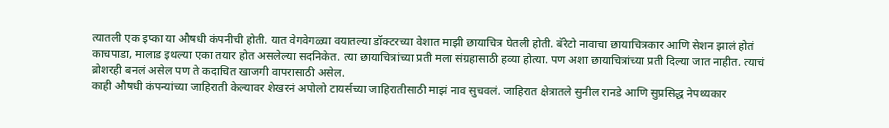त्यातली एक इप्का या औषधी कंपनीची होती. यात वेगवेगळ्या वयातल्या डॉक्टरच्या वेशात माझी छायाचित्र घेतली होती. बॅरेटो नावाचा छायाचित्रकार आणि सेशन झालं होतं काचपाडा, मालाड इथल्या एका तयार होत असलेल्या सदनिकेत. त्या छायाचित्रांच्या प्रती मला संग्रहासाठी हव्या होत्या. पण अशा छायाचित्रांच्या प्रती दिल्या जात नाहीत. त्याचं ब्रोशरही बनलं असेल पण ते कदाचित खाजगी वापरासाठी असेल.
काही औषधी कंपन्यांच्या जाहिराती केल्यावर शेखरनं अपोलो टायर्सच्या जाहिरातीसाठी माझं नाव सुचवलं. जाहिरात क्षेत्रातले सुनील रानडे आणि सुप्रसिद्ध नेपथ्यकार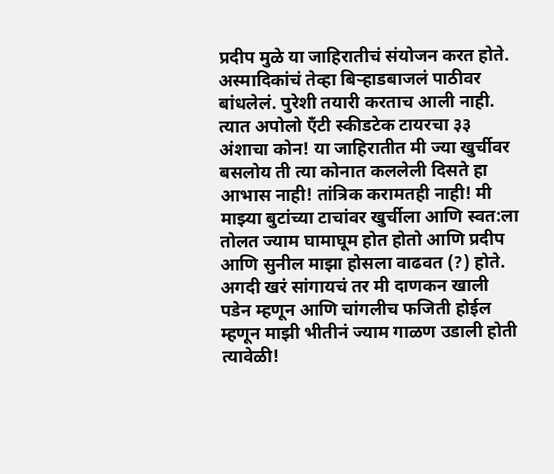प्रदीप मुळे या जाहिरातीचं संयोजन करत होते. अस्मादिकांचं तेव्हा बिर्‍हाडबाजलं पाठीवर बांधलेलं. पुरेशी तयारी करताच आली नाही. त्यात अपोलो ऍंटी स्कीडटेक टायरचा ३३ अंशाचा कोन! या जाहिरातीत मी ज्या खुर्चीवर बसलोय ती त्या कोनात कललेली दिसते हा आभास नाही! तांत्रिक करामतही नाही! मी माझ्या बुटांच्या टाचांवर खुर्चीला आणि स्वत:ला तोलत ज्याम घामाघूम होत होतो आणि प्रदीप आणि सुनील माझा होसला वाढवत (?) होते. अगदी खरं सांगायचं तर मी दाणकन खाली पडेन म्हणून आणि चांगलीच फजिती होईल म्हणून माझी भीतीनं ज्याम गाळण उडाली होती त्यावेळी!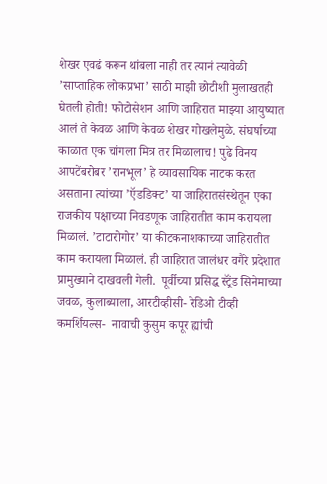शेखर एवढं करून थांबला नाही तर त्यानं त्यावेळी ’साप्ताहिक लोकप्रभा’ साठी माझी छोटीशी मुलाखतही घेतली होती! फोटोसेशन आणि जाहिरात माझ्या आयुष्यात आलं ते केवळ आणि केवळ शेखर गोखलेमुळे. संघर्षाच्या काळात एक चांगला मित्र तर मिळालाच! पुढे विनय आपटेंबरोबर ’रानभूल’ हे व्यावसायिक नाटक करत असताना त्यांच्या ’ऍडडिक्ट’ या जाहिरातसंस्थेतून एका राजकीय पक्षाच्या निवडणूक जाहिरातीत काम करायला मिळालं. ’टाटारोगोर’ या कीटकनाशकाच्या जाहिरातीत काम करायला मिळालं. ही जाहिरात जालंधर वगैरे प्रदेशात प्रामुख्याने दाखवली गेली.  पूर्वीच्या प्रसिद्ध स्ट्रॅंड सिनेमाच्या जवळ, कुलाब्याला, आरटीव्हीसी- रेडिओ टीव्ही कमर्शियल्स-  नावाची कुसुम कपूर ह्यांची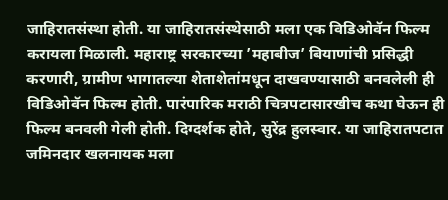जाहिरातसंस्था होती. या जाहिरातसंस्थेसाठी मला एक विडिओवॅन फिल्म करायला मिळाली. महाराष्ट्र सरकारच्या ’महाबीज’ बियाणांची प्रसिद्धी करणारी, ग्रामीण भागातल्या शेताशेतांमधून दाखवण्यासाठी बनवलेली ही विडिओवॅन फिल्म होती. पारंपारिक मराठी चित्रपटासारखीच कथा घेऊन ही फिल्म बनवली गेली होती. दिग्दर्शक होते, सुरेंद्र हुलस्वार. या जाहिरातपटात जमिनदार खलनायक मला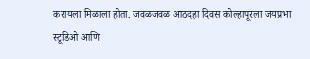करायला मिळाला होता. जवळजवळ आठदहा दिवस कोल्हापूरला जयप्रभा स्टूडिओ आणि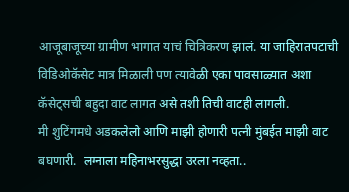आजूबाजूच्या ग्रामीण भागात याचं चित्रिकरण झालं. या जाहिरातपटाची विडिओकॅसेट मात्र मिळाली पण त्यावेळी एका पावसाळ्यात अशा कॅसेट्सची बहुदा वाट लागत असे तशी तिची वाटही लागली.
मी शुटिंगमधे अडकलेलो आणि माझी होणारी पत्नी मुंबईत माझी वाट बघणारी.  लग्नाला महिनाभरसुद्धा उरला नव्हता..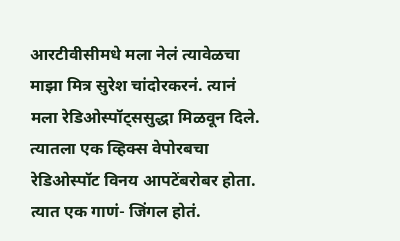आरटीवीसीमधे मला नेलं त्यावेळचा माझा मित्र सुरेश चांदोरकरनं. त्यानं मला रेडिओस्पॉट्ससुद्धा मिळवून दिले. त्यातला एक व्हिक्स वेपोरबचा रेडिओस्पॉट विनय आपटेंबरोबर होता. त्यात एक गाणं- जिंगल होतं.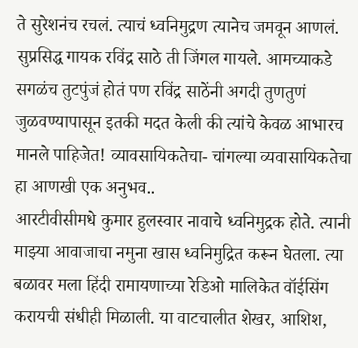ते सुरेशनंच रचलं. त्याचं ध्वनिमुद्रण त्यानेच जमवून आणलं. सुप्रसिद्ध गायक रविंद्र साठे ती जिंगल गायले. आमच्याकडे सगळंच तुटपुंजं होतं पण रविंद्र साठेंनी अगदी तुणतुणं जुळवण्यापासून इतकी मदत केली की त्यांचे केवळ आभारच मानले पाहिजेत! व्यावसायिकतेचा- चांगल्या व्यवासायिकतेचा हा आणखी एक अनुभव..
आरटीवीसीमधे कुमार हुलस्वार नावाचे ध्वनिमुद्रक होते. त्यानी माझ्या आवाजाचा नमुना खास ध्वनिमुद्रित करून घेतला. त्या बळावर मला हिंदी रामायणाच्या रेडिओ मालिकेत वॉईसिंग करायची संधीही मिळाली. या वाटचालीत शेखर, आशिश,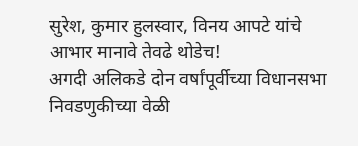सुरेश, कुमार हुलस्वार, विनय आपटे यांचे आभार मानावे तेवढे थोडेच!
अगदी अलिकडे दोन वर्षांपूर्वीच्या विधानसभा निवडणुकीच्या वेळी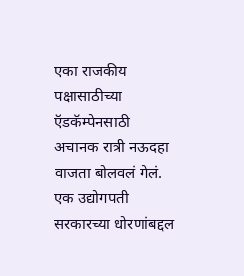एका राजकीय पक्षासाठीच्या ऍडकॅम्पेनसाठी अचानक रात्री नऊदहा वाजता बोलवलं गेलं. एक उद्योगपती सरकारच्या धोरणांबद्दल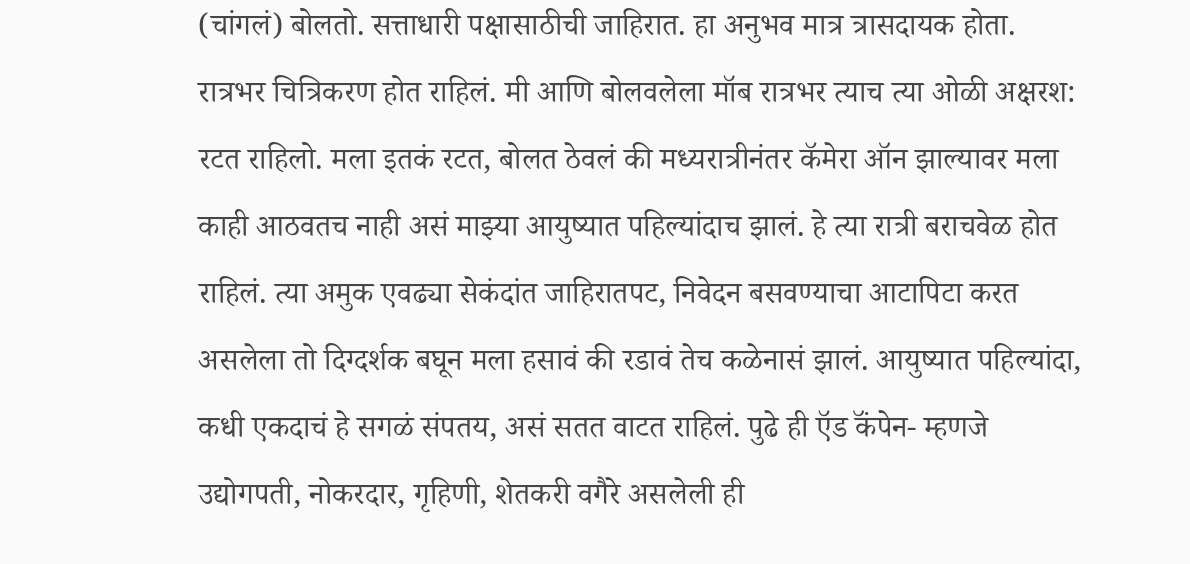(चांगलं) बोलतो. सत्ताधारी पक्षासाठीची जाहिरात. हा अनुभव मात्र त्रासदायक होता. रात्रभर चित्रिकरण होत राहिलं. मी आणि बोलवलेला मॉब रात्रभर त्याच त्या ओळी अक्षरश: रटत राहिलो. मला इतकं रटत, बोलत ठेवलं की मध्यरात्रीनंतर कॅमेरा ऑन झाल्यावर मला काही आठवतच नाही असं माझ्या आयुष्यात पहिल्यांदाच झालं. हे त्या रात्री बराचवेळ होत राहिलं. त्या अमुक एवढ्या सेकंदांत जाहिरातपट, निवेदन बसवण्याचा आटापिटा करत असलेला तो दिग्दर्शक बघून मला हसावं की रडावं तेच कळेनासं झालं. आयुष्यात पहिल्यांदा, कधी एकदाचं हे सगळं संपतय, असं सतत वाटत राहिलं. पुढे ही ऍड कॅंपेन- म्हणजे उद्योगपती, नोकरदार, गृहिणी, शेतकरी वगैरे असलेली ही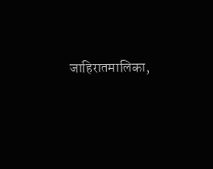जाहिरातमालिका,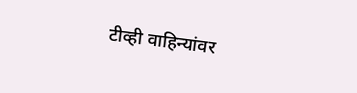टीव्ही वाहिन्यांवर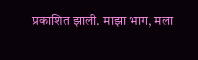प्रकाशित झाली. माझा भाग, मला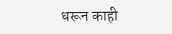धरून काही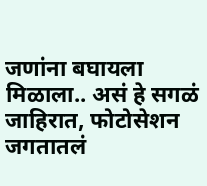जणांना बघायला मिळाला.. असं हे सगळं जाहिरात, फोटोसेशन जगतातलं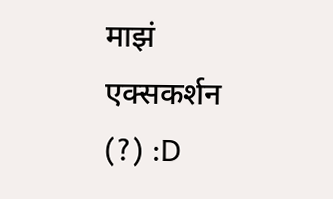माझं एक्सकर्शन (?) :D